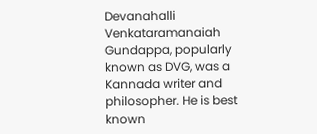Devanahalli Venkataramanaiah Gundappa, popularly known as DVG, was a Kannada writer and philosopher. He is best known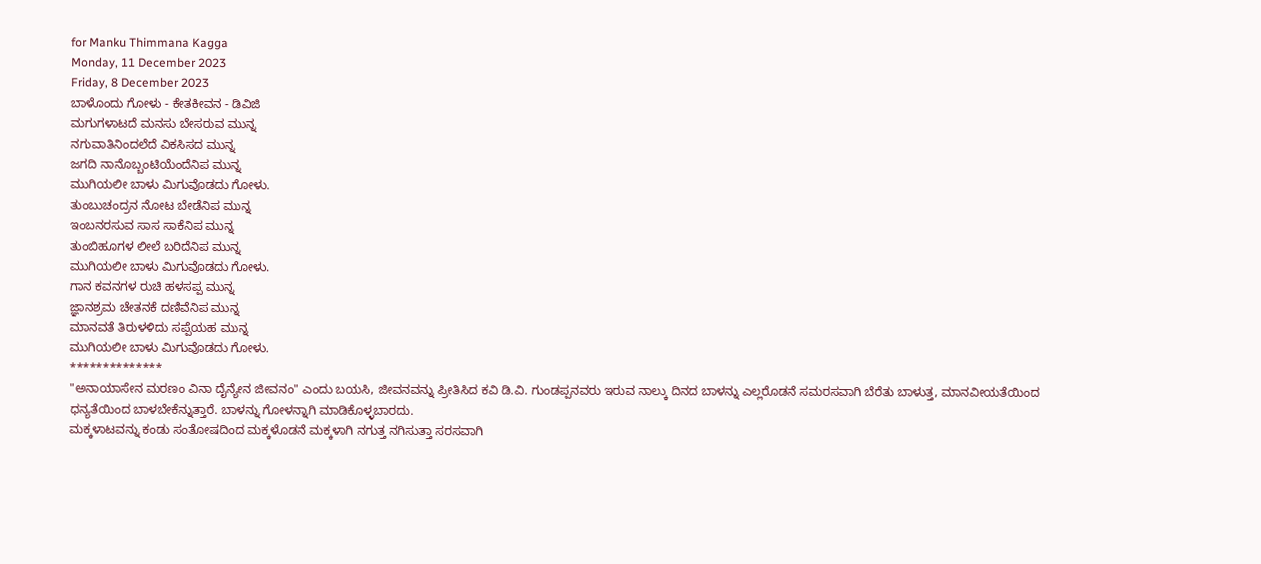for Manku Thimmana Kagga
Monday, 11 December 2023
Friday, 8 December 2023
ಬಾಳೊಂದು ಗೋಳು - ಕೇತಕೀವನ - ಡಿವಿಜಿ
ಮಗುಗಳಾಟದೆ ಮನಸು ಬೇಸರುವ ಮುನ್ನ
ನಗುವಾತಿನಿಂದಲೆದೆ ವಿಕಸಿಸದ ಮುನ್ನ
ಜಗದಿ ನಾನೊಬ್ಬಂಟಿಯೆಂದೆನಿಪ ಮುನ್ನ
ಮುಗಿಯಲೀ ಬಾಳು ಮಿಗುವೊಡದು ಗೋಳು.
ತುಂಬುಚಂದ್ರನ ನೋಟ ಬೇಡೆನಿಪ ಮುನ್ನ
ಇಂಬನರಸುವ ಸಾಸ ಸಾಕೆನಿಪ ಮುನ್ನ
ತುಂಬಿಹೂಗಳ ಲೀಲೆ ಬರಿದೆನಿಪ ಮುನ್ನ
ಮುಗಿಯಲೀ ಬಾಳು ಮಿಗುವೊಡದು ಗೋಳು.
ಗಾನ ಕವನಗಳ ರುಚಿ ಹಳಸಪ್ಪ ಮುನ್ನ
ಜ್ಞಾನಶ್ರಮ ಚೇತನಕೆ ದಣಿವೆನಿಪ ಮುನ್ನ
ಮಾನವತೆ ತಿರುಳಳಿದು ಸಪ್ಪೆಯಹ ಮುನ್ನ
ಮುಗಿಯಲೀ ಬಾಳು ಮಿಗುವೊಡದು ಗೋಳು.
**************
"ಅನಾಯಾಸೇನ ಮರಣಂ ವಿನಾ ದೈನ್ಯೇನ ಜೀವನಂ" ಎಂದು ಬಯಸಿ, ಜೀವನವನ್ನು ಪ್ರೀತಿಸಿದ ಕವಿ ಡಿ.ವಿ. ಗುಂಡಪ್ಪನವರು ಇರುವ ನಾಲ್ಕು ದಿನದ ಬಾಳನ್ನು ಎಲ್ಲರೊಡನೆ ಸಮರಸವಾಗಿ ಬೆರೆತು ಬಾಳುತ್ತ, ಮಾನವೀಯತೆಯಿಂದ ಧನ್ಯತೆಯಿಂದ ಬಾಳಬೇಕೆನ್ನುತ್ತಾರೆ. ಬಾಳನ್ನು ಗೋಳನ್ನಾಗಿ ಮಾಡಿಕೊಳ್ಳಬಾರದು.
ಮಕ್ಕಳಾಟವನ್ನು ಕಂಡು ಸಂತೋಷದಿಂದ ಮಕ್ಕಳೊಡನೆ ಮಕ್ಕಳಾಗಿ ನಗುತ್ತ ನಗಿಸುತ್ತಾ ಸರಸವಾಗಿ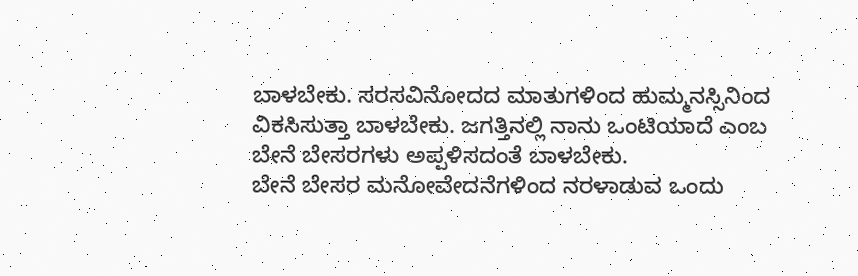ಬಾಳಬೇಕು. ಸರಸವಿನೋದದ ಮಾತುಗಳಿಂದ ಹುಮ್ಮನಸ್ಸಿನಿಂದ ವಿಕಸಿಸುತ್ತಾ ಬಾಳಬೇಕು. ಜಗತ್ತಿನಲ್ಲಿ ನಾನು ಒಂಟಿಯಾದೆ ಎಂಬ ಬೇನೆ ಬೇಸರಗಳು ಅಪ್ಪಳಿಸದಂತೆ ಬಾಳಬೇಕು.
ಬೇನೆ ಬೇಸರ ಮನೋವೇದನೆಗಳಿಂದ ನರಳಾಡುವ ಒಂದು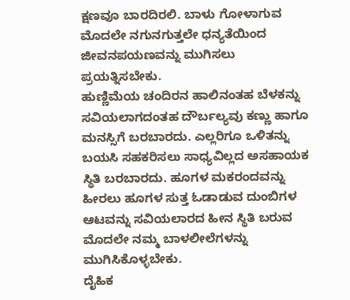ಕ್ಷಣವೂ ಬಾರದಿರಲಿ. ಬಾಳು ಗೋಳಾಗುವ ಮೊದಲೇ ನಗುನಗುತ್ತಲೇ ಧನ್ಯತೆಯಿಂದ ಜೀವನಪಯಣವನ್ನು ಮುಗಿಸಲು ಪ್ರಯತ್ನಿಸಬೇಕು.
ಹುಣ್ಣಿಮೆಯ ಚಂದಿರನ ಹಾಲಿನಂತಹ ಬೆಳಕನ್ನು ಸವಿಯಲಾಗದಂತಹ ದೌರ್ಬಲ್ಯವು ಕಣ್ಣು ಹಾಗೂ ಮನಸ್ಸಿಗೆ ಬರಬಾರದು. ಎಲ್ಲರಿಗೂ ಒಳಿತನ್ನು ಬಯಸಿ ಸಹಕರಿಸಲು ಸಾಧ್ಯವಿಲ್ಲದ ಅಸಹಾಯಕ ಸ್ಥಿತಿ ಬರಬಾರದು. ಹೂಗಳ ಮಕರಂದವನ್ನು ಹೀರಲು ಹೂಗಳ ಸುತ್ತ ಓಡಾಡುವ ದುಂಬಿಗಳ ಆಟವನ್ನು ಸವಿಯಲಾರದ ಹೀನ ಸ್ಥಿತಿ ಬರುವ ಮೊದಲೇ ನಮ್ಮ ಬಾಳಲೀಲೆಗಳನ್ನು ಮುಗಿಸಿಕೊಳ್ಳಬೇಕು.
ದೈಹಿಕ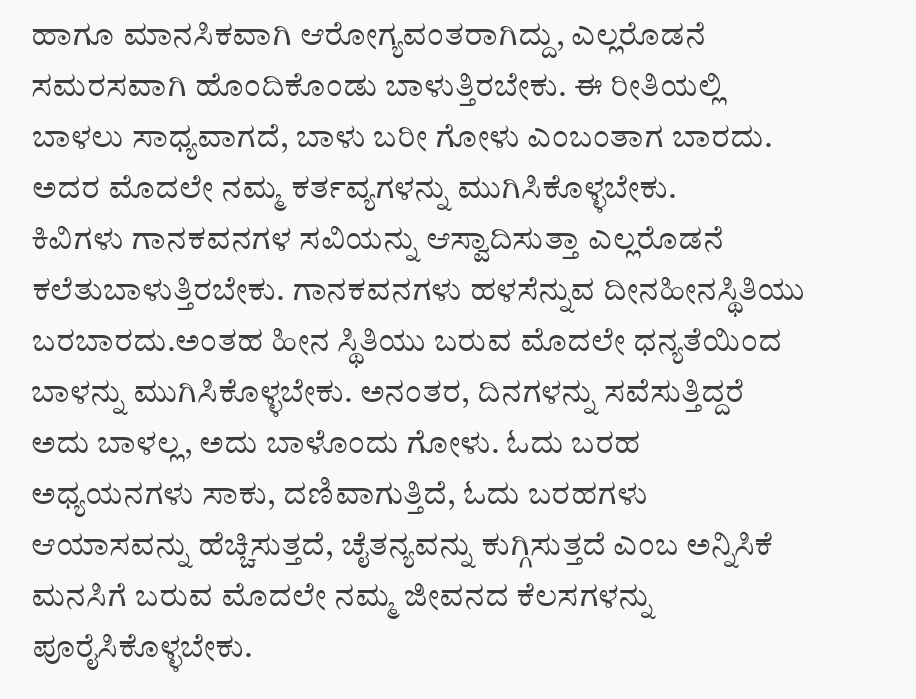ಹಾಗೂ ಮಾನಸಿಕವಾಗಿ ಆರೋಗ್ಯವಂತರಾಗಿದ್ದು, ಎಲ್ಲರೊಡನೆ ಸಮರಸವಾಗಿ ಹೊಂದಿಕೊಂಡು ಬಾಳುತ್ತಿರಬೇಕು. ಈ ರೀತಿಯಲ್ಲಿ ಬಾಳಲು ಸಾಧ್ಯವಾಗದೆ, ಬಾಳು ಬರೀ ಗೋಳು ಎಂಬಂತಾಗ ಬಾರದು. ಅದರ ಮೊದಲೇ ನಮ್ಮ ಕರ್ತವ್ಯಗಳನ್ನು ಮುಗಿಸಿಕೊಳ್ಳಬೇಕು.
ಕಿವಿಗಳು ಗಾನಕವನಗಳ ಸವಿಯನ್ನು ಆಸ್ವಾದಿಸುತ್ತಾ ಎಲ್ಲರೊಡನೆ ಕಲೆತುಬಾಳುತ್ತಿರಬೇಕು. ಗಾನಕವನಗಳು ಹಳಸೆನ್ನುವ ದೀನಹೀನಸ್ಥಿತಿಯು ಬರಬಾರದು.ಅಂತಹ ಹೀನ ಸ್ಥಿತಿಯು ಬರುವ ಮೊದಲೇ ಧನ್ಯತೆಯಿಂದ ಬಾಳನ್ನು ಮುಗಿಸಿಕೊಳ್ಳಬೇಕು. ಅನಂತರ, ದಿನಗಳನ್ನು ಸವೆಸುತ್ತಿದ್ದರೆ ಅದು ಬಾಳಲ್ಲ, ಅದು ಬಾಳೊಂದು ಗೋಳು. ಓದು ಬರಹ ಅಧ್ಯಯನಗಳು ಸಾಕು, ದಣಿವಾಗುತ್ತಿದೆ, ಓದು ಬರಹಗಳು ಆಯಾಸವನ್ನು ಹೆಚ್ಚಿಸುತ್ತದೆ, ಚೈತನ್ಯವನ್ನು ಕುಗ್ಗಿಸುತ್ತದೆ ಎಂಬ ಅನ್ನಿಸಿಕೆ ಮನಸಿಗೆ ಬರುವ ಮೊದಲೇ ನಮ್ಮ ಜೀವನದ ಕೆಲಸಗಳನ್ನು ಪೂರೈಸಿಕೊಳ್ಳಬೇಕು.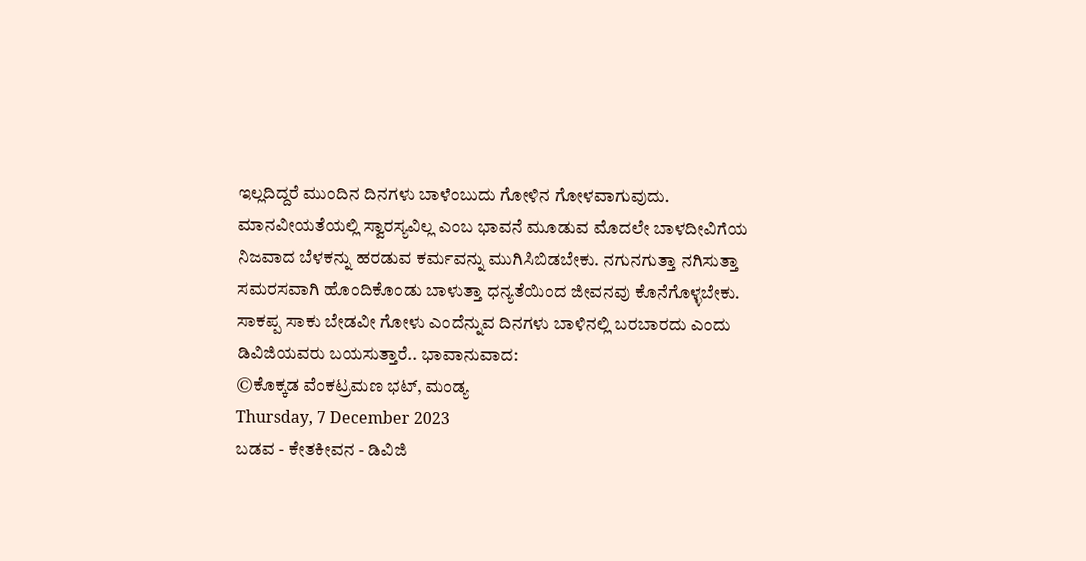ಇಲ್ಲದಿದ್ದರೆ ಮುಂದಿನ ದಿನಗಳು ಬಾಳೆಂಬುದು ಗೋಳಿನ ಗೋಳವಾಗುವುದು. ಮಾನವೀಯತೆಯಲ್ಲಿ ಸ್ವಾರಸ್ಯವಿಲ್ಲ ಎಂಬ ಭಾವನೆ ಮೂಡುವ ಮೊದಲೇ ಬಾಳದೀವಿಗೆಯ ನಿಜವಾದ ಬೆಳಕನ್ನು ಹರಡುವ ಕರ್ಮವನ್ನು ಮುಗಿಸಿಬಿಡಬೇಕು. ನಗುನಗುತ್ತಾ ನಗಿಸುತ್ತಾ ಸಮರಸವಾಗಿ ಹೊಂದಿಕೊಂಡು ಬಾಳುತ್ತಾ ಧನ್ಯತೆಯಿಂದ ಜೀವನವು ಕೊನೆಗೊಳ್ಳಬೇಕು.
ಸಾಕಪ್ಪ ಸಾಕು ಬೇಡವೀ ಗೋಳು ಎಂದೆನ್ನುವ ದಿನಗಳು ಬಾಳಿನಲ್ಲಿ ಬರಬಾರದು ಎಂದು ಡಿವಿಜಿಯವರು ಬಯಸುತ್ತಾರೆ.. ಭಾವಾನುವಾದ:
©ಕೊಕ್ಕಡ ವೆಂಕಟ್ರಮಣ ಭಟ್, ಮಂಡ್ಯ
Thursday, 7 December 2023
ಬಡವ - ಕೇತಕೀವನ - ಡಿವಿಜಿ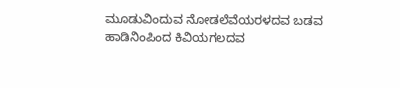ಮೂಡುವಿಂದುವ ನೋಡಲೆವೆಯರಳದವ ಬಡವ
ಹಾಡಿನಿಂಪಿಂದ ಕಿವಿಯಗಲದವ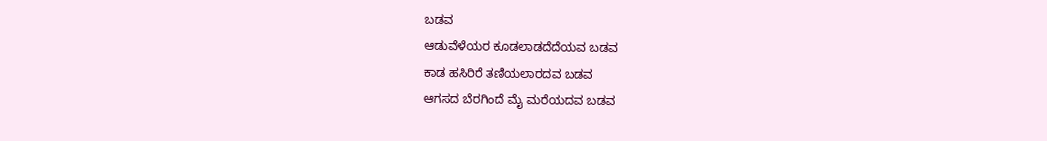ಬಡವ
ಆಡುವೆಳೆಯರ ಕೂಡಲಾಡದೆದೆಯವ ಬಡವ
ಕಾಡ ಹಸಿರಿರೆ ತಣಿಯಲಾರದವ ಬಡವ
ಆಗಸದ ಬೆರಗಿಂದೆ ಮೈ ಮರೆಯದವ ಬಡವ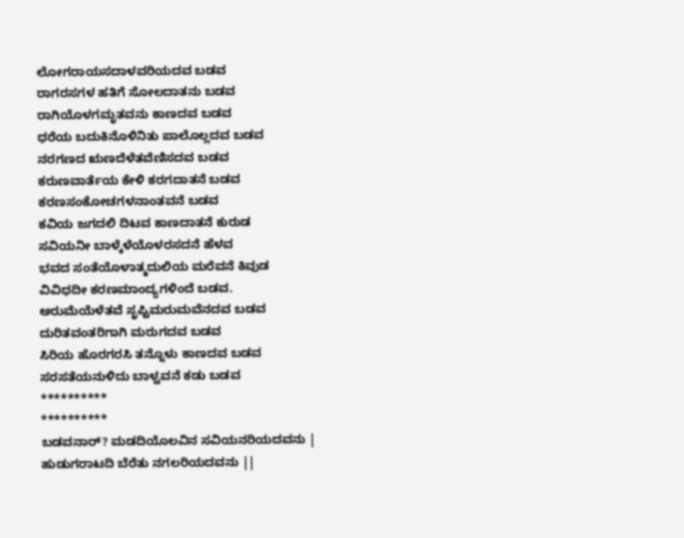ಲೋಗರಾಯಸದಾಳವರಿಯದವ ಬಡವ
ರಾಗರಸಗಳ ಹತಿಗೆ ಸೋಲದಾತನು ಬಡವ
ರಾಗಿಯೊಳಗಮೃತವನು ಕಾಣದವ ಬಡವ
ಧರೆಯ ಬದುಕಿನೊಳಿನಿತು ಪಾಲೊಲ್ಲದವ ಬಡವ
ನರಗಣದ ಋಣದೆಳೆತವೆಣಿಸದವ ಬಡವ
ಕರುಣವಾರ್ತೆಯ ಕೇಳಿ ಕರಗದಾತನೆ ಬಡವ
ಕರಣಸಂಕೋಚಗಳನಾಂತವನೆ ಬಡವ
ಕವಿಯ ಜಗದಲಿ ದಿಟವ ಕಾಣದಾತನೆ ಕುರುಡ
ಸವಿಯನೀ ಬಾಳ್ಕೆಳೆಯೊಳರಸದನೆ ಹೆಳವ
ಭವದ ಸಂತೆಯೊಳಾತ್ಮದುಲಿಯ ಮರೆವನೆ ಕಿವುಡ
ವಿವಿಧದೀ ಕರಣಮಾಂದ್ಯಗಳಿಂದೆ ಬಡವ.
ಅರುಮೆಯೆಳೆತವೆ ಸೃಪ್ಟಿಮರುಮವೆನದವ ಬಡವ
ದುರಿತವಂತರಿಗಾಗಿ ಮರುಗದವ ಬಡವ
ಸಿರಿಯ ಹೊರಗರಸಿ ತನ್ನೊಳು ಕಾಣದವ ಬಡವ
ಸರಸತೆಯನುಳಿದು ಬಾಳ್ವವನೆ ಕಡು ಬಡವ
**********
**********
ಬಡವನಾರ್? ಮಡದಿಯೊಲವಿನ ಸವಿಯನರಿಯದವನು |
ಹುಡುಗರಾಟದಿ ಬೆರೆತು ನಗಲರಿಯದವನು ||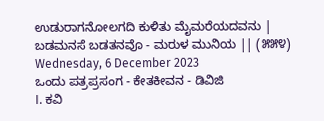ಉಡುರಾಗನೋಲಗದಿ ಕುಳಿತು ಮೈಮರೆಯದವನು |
ಬಡಮನಸೆ ಬಡತನವೊ - ಮರುಳ ಮುನಿಯ || (೫೫೪)
Wednesday, 6 December 2023
ಒಂದು ಪತ್ರಪ್ರಸಂಗ - ಕೇತಕೀವನ - ಡಿವಿಜಿ
I. ಕವಿ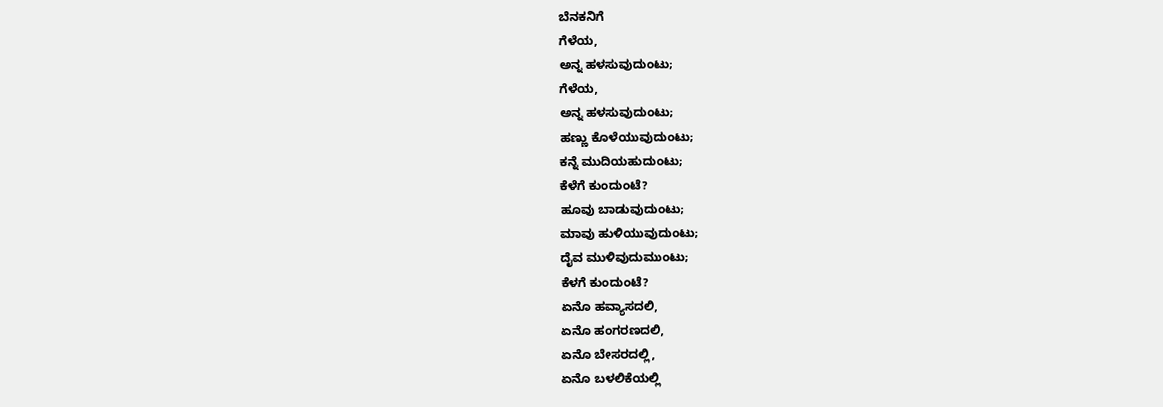ಬೆನಕನಿಗೆ
ಗೆಳೆಯ,
ಅನ್ನ ಹಳಸುವುದುಂಟು;
ಗೆಳೆಯ,
ಅನ್ನ ಹಳಸುವುದುಂಟು;
ಹಣ್ಣು ಕೊಳೆಯುವುದುಂಟು;
ಕನ್ನೆ ಮುದಿಯಹುದುಂಟು;
ಕೆಳೆಗೆ ಕುಂದುಂಟೆ?
ಹೂವು ಬಾಡುವುದುಂಟು;
ಮಾವು ಹುಳಿಯುವುದುಂಟು;
ದೈವ ಮುಳಿವುದುಮುಂಟು;
ಕೆಳಗೆ ಕುಂದುಂಟೆ?
ಏನೊ ಹವ್ಯಾಸದಲಿ,
ಏನೊ ಹಂಗರಣದಲಿ,
ಏನೊ ಬೇಸರದಲ್ಲಿ,
ಏನೊ ಬಳಲಿಕೆಯಲ್ಲಿ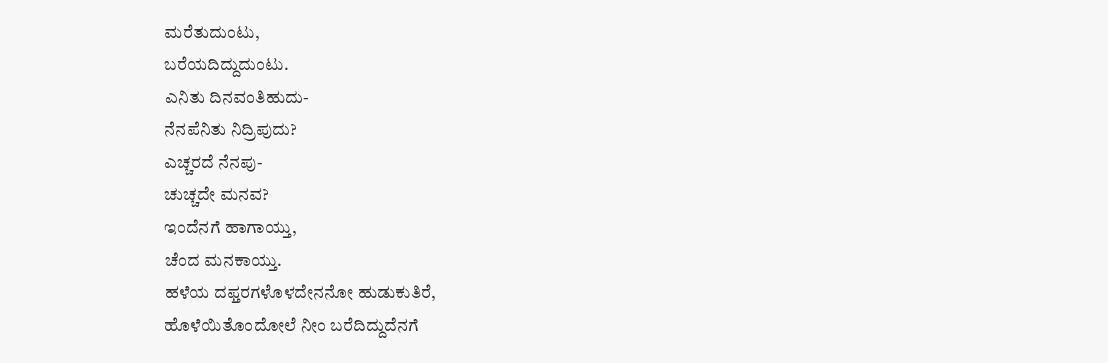ಮರೆತುದುಂಟು,
ಬರೆಯದಿದ್ದುದುಂಟು.
ಎನಿತು ದಿನವಂತಿಹುದು-
ನೆನಪೆನಿತು ನಿದ್ರಿಪುದು?
ಎಚ್ಚರದೆ ನೆನಪು-
ಚುಚ್ಚದೇ ಮನವ?
ಇಂದೆನಗೆ ಹಾಗಾಯ್ತು,
ಚೆಂದ ಮನಕಾಯ್ತು.
ಹಳೆಯ ದಫ್ತರಗಳೊಳದೇನನೋ ಹುಡುಕುತಿರೆ,
ಹೊಳೆಯಿತೊಂದೋಲೆ ನೀಂ ಬರೆದಿದ್ದುದೆನಗೆ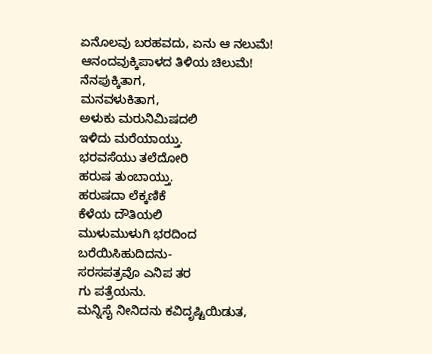ಏನೊಲವು ಬರಹವದು, ಏನು ಆ ನಲುಮೆ!
ಆನಂದವುಕ್ಕಿಪಾಳದ ತಿಳಿಯ ಚಿಲುಮೆ!
ನೆನಪುಕ್ಕಿತಾಗ,
ಮನವಳುಕಿತಾಗ,
ಅಳುಕು ಮರುನಿಮಿಷದಲಿ
ಇಳಿದು ಮರೆಯಾಯ್ತು.
ಭರವಸೆಯು ತಲೆದೋರಿ
ಹರುಷ ತುಂಬಾಯ್ತು.
ಹರುಷದಾ ಲೆಕ್ಕಣಿಕೆ
ಕೆಳೆಯ ದೌತಿಯಲಿ
ಮುಳುಮುಳುಗಿ ಭರದಿಂದ
ಬರೆಯಿಸಿಹುದಿದನು-
ಸರಸಪತ್ರವೊ ಎನಿಪ ತರ
ಗು ಪತ್ರೆಯನು.
ಮನ್ನಿಸೈ ನೀನಿದನು ಕವಿದೃಷ್ಟಿಯಿಡುತ,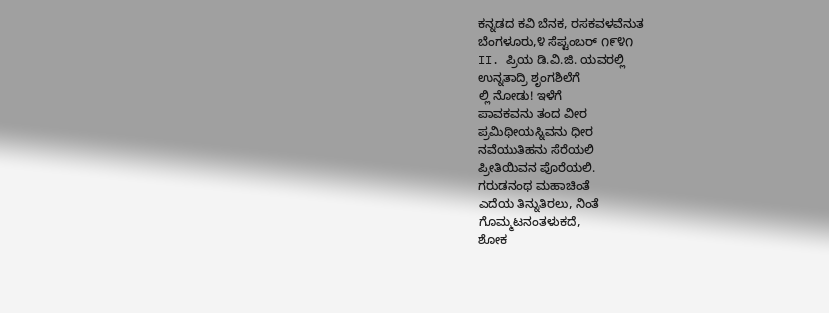ಕನ್ನಡದ ಕವಿ ಬೆನಕ, ರಸಕವಳವೆನುತ
ಬೆಂಗಳೂರು,೪ ಸೆಪ್ಟಂಬರ್ ೧೯೪೧
II. ಪ್ರಿಯ ಡಿ.ವಿ.ಜಿ. ಯವರಲ್ಲಿ
ಉನ್ನತಾದ್ರಿ ಶೃಂಗಶಿಲೆಗೆ
ಲ್ಲಿ ನೋಡು! ಇಳೆಗೆ
ಪಾವಕವನು ತಂದ ವೀರ
ಪ್ರಮಿಥೀಯಸ್ನಿವನು ಧೀರ
ನವೆಯುತಿಹನು ಸೆರೆಯಲಿ
ಪ್ರೀತಿಯಿವನ ಪೊರೆಯಲಿ.
ಗರುಡನಂಥ ಮಹಾಚಿಂತೆ
ಎದೆಯ ತಿನ್ನುತಿರಲು, ನಿಂತೆ
ಗೊಮ್ಮಟನಂತಳುಕದೆ,
ಶೋಕ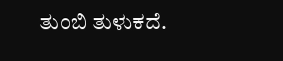ತುಂಬಿ ತುಳುಕದೆ.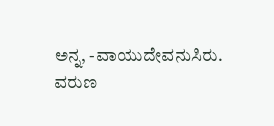ಅನ್ನ, -ವಾಯುದೇವನುಸಿರು.
ವರುಣ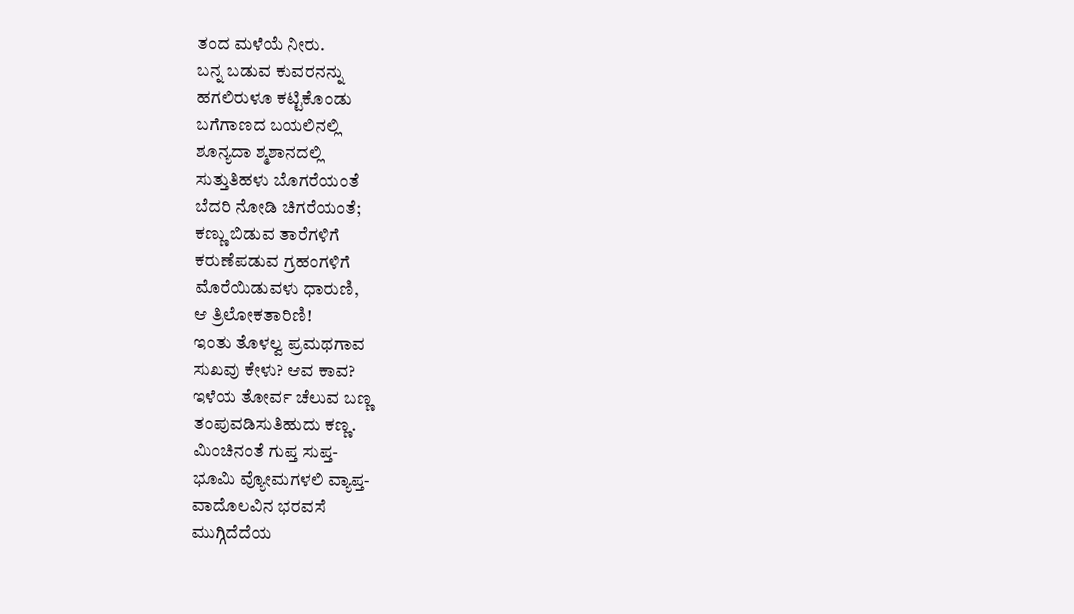ತಂದ ಮಳೆಯೆ ನೀರು.
ಬನ್ನ ಬಡುವ ಕುವರನನ್ನು
ಹಗಲಿರುಳೂ ಕಟ್ಟಿಕೊಂಡು
ಬಗೆಗಾಣದ ಬಯಲಿನಲ್ಲಿ
ಶೂನ್ಯದಾ ಶ್ಮಶಾನದಲ್ಲಿ
ಸುತ್ತುತಿಹಳು ಬೊಗರೆಯಂತೆ
ಬೆದರಿ ನೋಡಿ ಚಿಗರೆಯಂತೆ;
ಕಣ್ಣು ಬಿಡುವ ತಾರೆಗಳಿಗೆ
ಕರುಣೆಪಡುವ ಗ್ರಹಂಗಳಿಗೆ
ಮೊರೆಯಿಡುವಳು ಧಾರುಣಿ,
ಆ ತ್ರಿಲೋಕತಾರಿಣಿ!
ಇಂತು ತೊಳಲ್ವ ಪ್ರಮಥಗಾವ
ಸುಖವು ಕೇಳು? ಆವ ಕಾವ?
ಇಳೆಯ ತೋರ್ವ ಚೆಲುವ ಬಣ್ಣ
ತಂಪುವಡಿಸುತಿಹುದು ಕಣ್ಣ.
ಮಿಂಚಿನಂತೆ ಗುಪ್ತ ಸುಪ್ತ-
ಭೂಮಿ ವ್ಯೋಮಗಳಲಿ ವ್ಯಾಪ್ತ-
ವಾದೊಲವಿನ ಭರವಸೆ
ಮುಗ್ಗಿದೆದೆಯ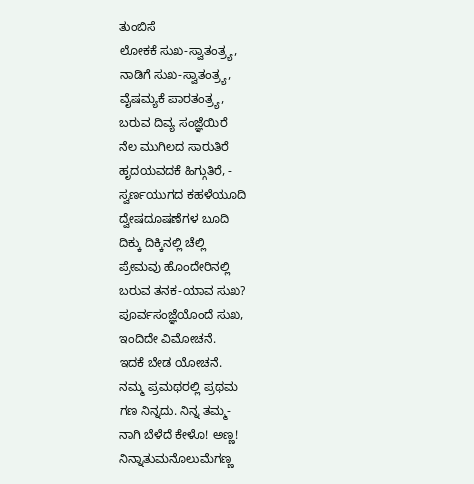ತುಂಬಿಸೆ
ಲೋಕಕೆ ಸುಖ-ಸ್ವಾತಂತ್ರ್ಯ,
ನಾಡಿಗೆ ಸುಖ-ಸ್ವಾತಂತ್ರ್ಯ,
ವೈಷಮ್ಯಕೆ ಪಾರತಂತ್ರ್ಯ,
ಬರುವ ದಿವ್ಯ ಸಂಜ್ಞೆಯಿರೆ
ನೆಲ ಮುಗಿಲದ ಸಾರುತಿರೆ
ಹೃದಯವದಕೆ ಹಿಗ್ಗುತಿರೆ, -
ಸ್ವರ್ಣಯುಗದ ಕಹಳೆಯೂದಿ
ದ್ವೇಷದೂಷಣೆಗಳ ಬೂದಿ
ದಿಕ್ಕು ದಿಕ್ಕಿನಲ್ಲಿ ಚೆಲ್ಲಿ
ಪ್ರೇಮವು ಹೊಂದೇರಿನಲ್ಲಿ
ಬರುವ ತನಕ-ಯಾವ ಸುಖ?
ಪೂರ್ವಸಂಜ್ಞೆಯೊಂದೆ ಸುಖ,
ಇಂದಿದೇ ವಿಮೋಚನೆ.
ಇದಕೆ ಬೇಡ ಯೋಚನೆ.
ನಮ್ಮ ಪ್ರಮಥರಲ್ಲಿ ಪ್ರಥಮ
ಗಣ ನಿನ್ನದು. ನಿನ್ನ ತಮ್ಮ-
ನಾಗಿ ಬೆಳೆದೆ ಕೇಳೊ! ಅಣ್ಣ!
ನಿನ್ನಾತುಮನೊಲುಮೆಗಣ್ಣ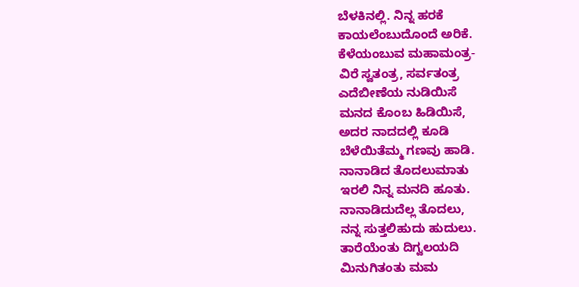ಬೆಳಕಿನಲ್ಲಿ. ನಿನ್ನ ಹರಕೆ
ಕಾಯಲೆಂಬುದೊಂದೆ ಅರಿಕೆ.
ಕೆಳೆಯಂಬುವ ಮಹಾಮಂತ್ರ-
ವಿರೆ ಸ್ವತಂತ್ರ, ಸರ್ವತಂತ್ರ
ಎದೆಬೀಣೆಯ ನುಡಿಯಿಸೆ
ಮನದ ಕೊಂಬ ಹಿಡಿಯಿಸೆ,
ಅದರ ನಾದದಲ್ಲಿ ಕೂಡಿ
ಬೆಳೆಯಿತೆಮ್ಮ ಗಣವು ಹಾಡಿ.
ನಾನಾಡಿದ ತೊದಲುಮಾತು
ಇರಲಿ ನಿನ್ನ ಮನದಿ ಹೂತು.
ನಾನಾಡಿದುದೆಲ್ಲ ತೊದಲು,
ನನ್ನ ಸುತ್ತಲಿಹುದು ಹುದುಲು.
ತಾರೆಯೆಂತು ದಿಗ್ವಲಯದಿ
ಮಿನುಗಿತಂತು ಮಮ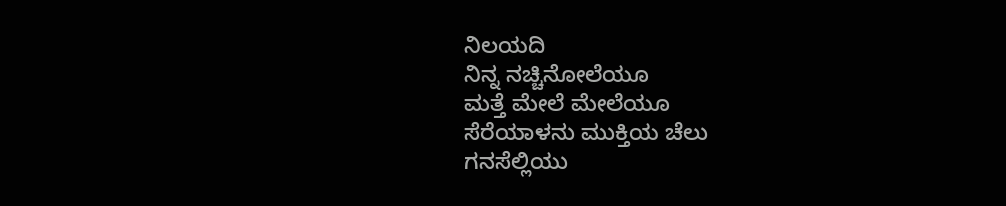ನಿಲಯದಿ
ನಿನ್ನ ನಚ್ಚಿನೋಲೆಯೂ
ಮತ್ತೆ ಮೇಲೆ ಮೇಲೆಯೂ
ಸೆರೆಯಾಳನು ಮುಕ್ತಿಯ ಚೆಲು
ಗನಸೆಲ್ಲಿಯು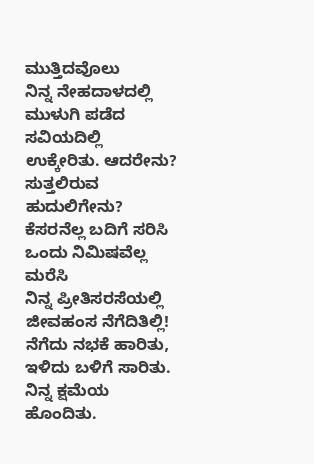ಮುತ್ತಿದವೊಲು
ನಿನ್ನ ನೇಹದಾಳದಲ್ಲಿ
ಮುಳುಗಿ ಪಡೆದ ಸವಿಯದಿಲ್ಲಿ
ಉಕ್ಕೇರಿತು. ಆದರೇನು?
ಸುತ್ತಲಿರುವ ಹುದುಲಿಗೇನು?
ಕೆಸರನೆಲ್ಲ ಬದಿಗೆ ಸರಿಸಿ
ಒಂದು ನಿಮಿಷವೆಲ್ಲ ಮರೆಸಿ
ನಿನ್ನ ಪ್ರೀತಿಸರಸೆಯಲ್ಲಿ
ಜೀವಹಂಸ ನೆಗೆದಿತಿಲ್ಲಿ!
ನೆಗೆದು ನಭಕೆ ಹಾರಿತು,
ಇಳಿದು ಬಳಿಗೆ ಸಾರಿತು.
ನಿನ್ನ ಕ್ಷಮೆಯ ಹೊಂದಿತು.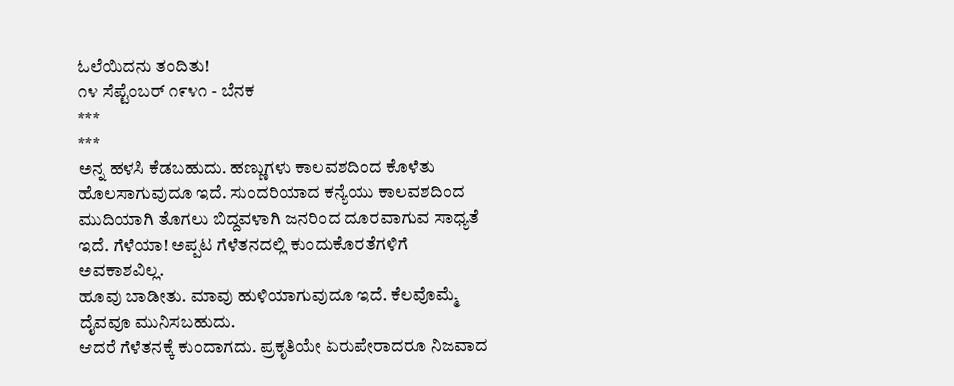ಓಲೆಯಿದನು ತಂದಿತು!
೧೪ ಸೆಪ್ಟೆಂಬರ್ ೧೯೪೧ - ಬೆನಕ
***
***
ಅನ್ನ ಹಳಸಿ ಕೆಡಬಹುದು. ಹಣ್ಣುಗಳು ಕಾಲವಶದಿಂದ ಕೊಳೆತು ಹೊಲಸಾಗುವುದೂ ಇದೆ. ಸುಂದರಿಯಾದ ಕನ್ಯೆಯು ಕಾಲವಶದಿಂದ ಮುದಿಯಾಗಿ ತೊಗಲು ಬಿದ್ದವಳಾಗಿ ಜನರಿಂದ ದೂರವಾಗುವ ಸಾಧ್ಯತೆ ಇದೆ. ಗೆಳೆಯಾ! ಅಪ್ಪಟ ಗೆಳೆತನದಲ್ಲಿ ಕುಂದುಕೊರತೆಗಳಿಗೆ ಅವಕಾಶವಿಲ್ಲ.
ಹೂವು ಬಾಡೀತು. ಮಾವು ಹುಳಿಯಾಗುವುದೂ ಇದೆ. ಕೆಲವೊಮ್ಮೆ ದೈವವೂ ಮುನಿಸಬಹುದು.
ಆದರೆ ಗೆಳೆತನಕ್ಕೆ ಕುಂದಾಗದು. ಪ್ರಕೃತಿಯೇ ಏರುಪೇರಾದರೂ ನಿಜವಾದ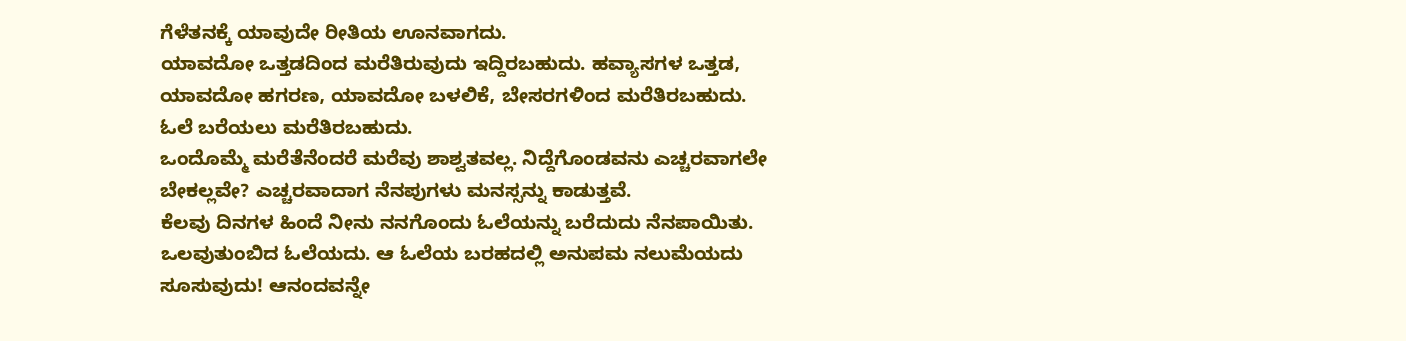ಗೆಳೆತನಕ್ಕೆ ಯಾವುದೇ ರೀತಿಯ ಊನವಾಗದು.
ಯಾವದೋ ಒತ್ತಡದಿಂದ ಮರೆತಿರುವುದು ಇದ್ದಿರಬಹುದು. ಹವ್ಯಾಸಗಳ ಒತ್ತಡ, ಯಾವದೋ ಹಗರಣ, ಯಾವದೋ ಬಳಲಿಕೆ, ಬೇಸರಗಳಿಂದ ಮರೆತಿರಬಹುದು. ಓಲೆ ಬರೆಯಲು ಮರೆತಿರಬಹುದು.
ಒಂದೊಮ್ಮೆ ಮರೆತೆನೆಂದರೆ ಮರೆವು ಶಾಶ್ವತವಲ್ಲ. ನಿದ್ದೆಗೊಂಡವನು ಎಚ್ಚರವಾಗಲೇ ಬೇಕಲ್ಲವೇ? ಎಚ್ಚರವಾದಾಗ ನೆನಪುಗಳು ಮನಸ್ಸನ್ನು ಕಾಡುತ್ತವೆ.
ಕೆಲವು ದಿನಗಳ ಹಿಂದೆ ನೀನು ನನಗೊಂದು ಓಲೆಯನ್ನು ಬರೆದುದು ನೆನಪಾಯಿತು. ಒಲವುತುಂಬಿದ ಓಲೆಯದು. ಆ ಓಲೆಯ ಬರಹದಲ್ಲಿ ಅನುಪಮ ನಲುಮೆಯದು ಸೂಸುವುದು! ಆನಂದವನ್ನೇ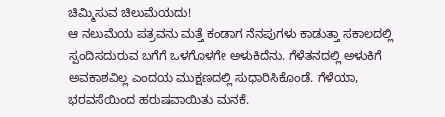ಚಿಮ್ಮಿಸುವ ಚಿಲುಮೆಯದು!
ಆ ನಲುಮೆಯ ಪತ್ರವನು ಮತ್ತೆ ಕಂಡಾಗ ನೆನಪುಗಳು ಕಾಡುತ್ತಾ ಸಕಾಲದಲ್ಲಿ ಸ್ಪಂದಿಸದುರುವ ಬಗೆಗೆ ಒಳಗೊಳಗೇ ಅಳುಕಿದೆನು. ಗೆಳೆತನದಲ್ಲಿ ಅಳುಕಿಗೆ ಅವಕಾಶವಿಲ್ಲ ಎಂದಯ ಮುಕ್ಷಣದಲ್ಲಿ ಸುಧಾರಿಸಿಕೊಂಡೆ. ಗೆಳೆಯಾ, ಭರವಸೆಯಿಂದ ಹರುಷವಾಯಿತು ಮನಕೆ.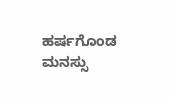ಹರ್ಷಗೊಂಡ ಮನಸ್ಸು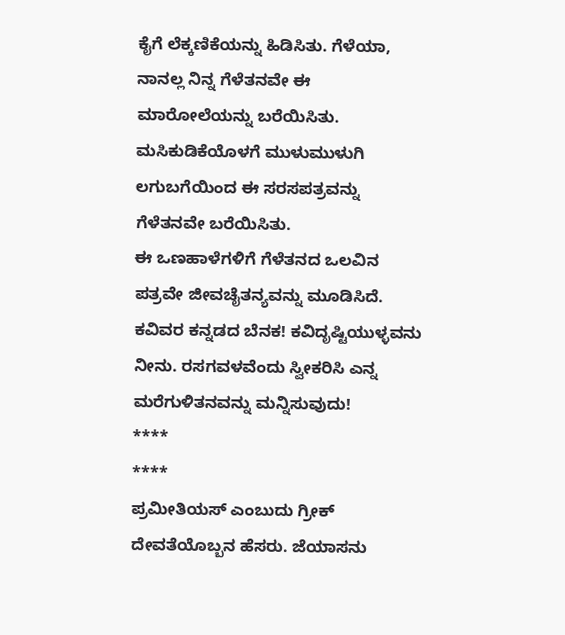ಕೈಗೆ ಲೆಕ್ಕಣಿಕೆಯನ್ನು ಹಿಡಿಸಿತು. ಗೆಳೆಯಾ, ನಾನಲ್ಲ ನಿನ್ನ ಗೆಳೆತನವೇ ಈ ಮಾರೋಲೆಯನ್ನು ಬರೆಯಿಸಿತು. ಮಸಿಕುಡಿಕೆಯೊಳಗೆ ಮುಳುಮುಳುಗಿ ಲಗುಬಗೆಯಿಂದ ಈ ಸರಸಪತ್ರವನ್ನು ಗೆಳೆತನವೇ ಬರೆಯಿಸಿತು.
ಈ ಒಣಹಾಳೆಗಳಿಗೆ ಗೆಳೆತನದ ಒಲವಿನ ಪತ್ರವೇ ಜೀವಚೈತನ್ಯವನ್ನು ಮೂಡಿಸಿದೆ.
ಕವಿವರ ಕನ್ನಡದ ಬೆನಕ! ಕವಿದೃಷ್ಟಿಯುಳ್ಳವನು ನೀನು. ರಸಗವಳವೆಂದು ಸ್ವೀಕರಿಸಿ ಎನ್ನ ಮರೆಗುಳಿತನವನ್ನು ಮನ್ನಿಸುವುದು!
****
****
ಪ್ರಮೀತಿಯಸ್ ಎಂಬುದು ಗ್ರೀಕ್ ದೇವತೆಯೊಬ್ಬನ ಹೆಸರು. ಜೆಯಾಸನು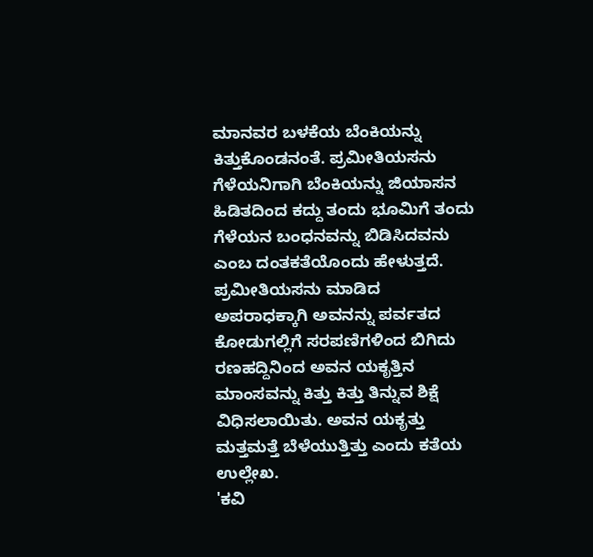ಮಾನವರ ಬಳಕೆಯ ಬೆಂಕಿಯನ್ನು ಕಿತ್ತುಕೊಂಡನಂತೆ. ಪ್ರಮೀತಿಯಸನು ಗೆಳೆಯನಿಗಾಗಿ ಬೆಂಕಿಯನ್ನು ಜಿಯಾಸನ ಹಿಡಿತದಿಂದ ಕದ್ದು ತಂದು ಭೂಮಿಗೆ ತಂದು ಗೆಳೆಯನ ಬಂಧನವನ್ನು ಬಿಡಿಸಿದವನು ಎಂಬ ದಂತಕತೆಯೊಂದು ಹೇಳುತ್ತದೆ. ಪ್ರಮೀತಿಯಸನು ಮಾಡಿದ ಅಪರಾಧಕ್ಕಾಗಿ ಅವನನ್ನು ಪರ್ವತದ ಕೋಡುಗಲ್ಲಿಗೆ ಸರಪಣಿಗಳಿಂದ ಬಿಗಿದು ರಣಹದ್ದಿನಿಂದ ಅವನ ಯಕೃತ್ತಿನ ಮಾಂಸವನ್ನು ಕಿತ್ತು ಕಿತ್ತು ತಿನ್ನುವ ಶಿಕ್ಷೆ ವಿಧಿಸಲಾಯಿತು. ಅವನ ಯಕೃತ್ತು ಮತ್ತಮತ್ತೆ ಬೆಳೆಯುತ್ತಿತ್ತು ಎಂದು ಕತೆಯ ಉಲ್ಲೇಖ.
'ಕವಿ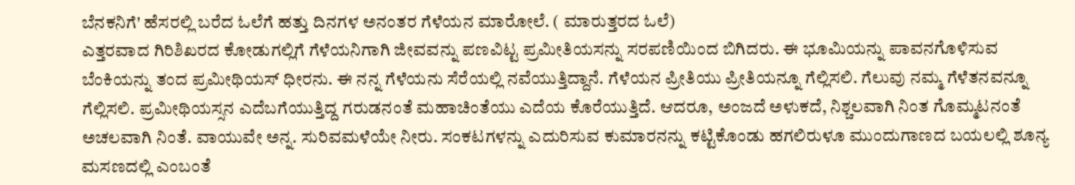ಬೆನಕನಿಗೆ' ಹೆಸರಲ್ಲಿ ಬರೆದ ಓಲೆಗೆ ಹತ್ತು ದಿನಗಳ ಅನಂತರ ಗೆಳೆಯನ ಮಾರೋಲೆ. ( ಮಾರುತ್ತರದ ಓಲೆ)
ಎತ್ತರವಾದ ಗಿರಿಶಿಖರದ ಕೋಡುಗಲ್ಲಿಗೆ ಗೆಳೆಯನಿಗಾಗಿ ಜೀವವನ್ನು ಪಣವಿಟ್ಟ ಪ್ರಮೀತಿಯಸನ್ನು ಸರಪಣಿಯಿಂದ ಬಿಗಿದರು. ಈ ಭೂಮಿಯನ್ನು ಪಾವನಗೊಳಿಸುವ ಬೆಂಕಿಯನ್ನು ತಂದ ಪ್ರಮೀಥಿಯಸ್ ಧೀರನು. ಈ ನನ್ನ ಗೆಳೆಯನು ಸೆರೆಯಲ್ಲಿ ನವೆಯುತ್ತಿದ್ದಾನೆ. ಗೆಳೆಯನ ಪ್ರೀತಿಯು ಪ್ರೀತಿಯನ್ನೂ ಗೆಲ್ಲಿಸಲಿ. ಗೆಲುವು ನಮ್ಮ ಗೆಳೆತನವನ್ನೂ ಗೆಲ್ಲಿಸಲಿ. ಪ್ರಮೀಥಿಯಸ್ಸನ ಎದೆಬಗೆಯುತ್ತಿದ್ದ ಗರುಡನಂತೆ ಮಹಾಚಿಂತೆಯು ಎದೆಯ ಕೊರೆಯುತ್ತಿದೆ. ಆದರೂ, ಅಂಜದೆ ಅಳುಕದೆ, ನಿಶ್ಚಲವಾಗಿ ನಿಂತ ಗೊಮ್ಮಟನಂತೆ ಅಚಲವಾಗಿ ನಿಂತೆ. ವಾಯುವೇ ಅನ್ನ. ಸುರಿವಮಳೆಯೇ ನೀರು. ಸಂಕಟಗಳನ್ನು ಎದುರಿಸುವ ಕುಮಾರನನ್ನು ಕಟ್ಟಿಕೊಂಡು ಹಗಲಿರುಳೂ ಮುಂದುಗಾಣದ ಬಯಲಲ್ಲಿ ಶೂನ್ಯ ಮಸಣದಲ್ಲಿ ಎಂಬಂತೆ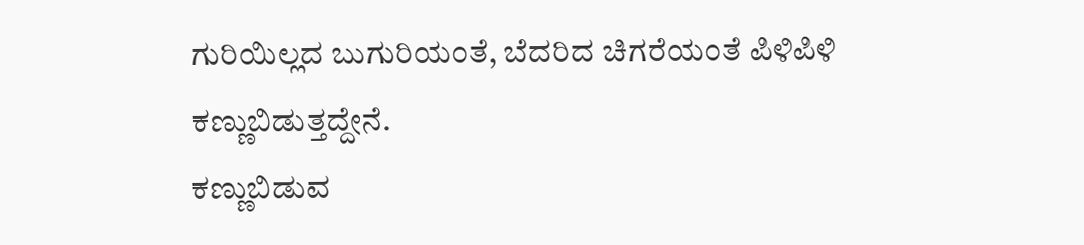ಗುರಿಯಿಲ್ಲದ ಬುಗುರಿಯಂತೆ, ಬೆದರಿದ ಚಿಗರೆಯಂತೆ ಪಿಳಿಪಿಳಿ ಕಣ್ಣುಬಿಡುತ್ತದ್ದೇನೆ.
ಕಣ್ಣುಬಿಡುವ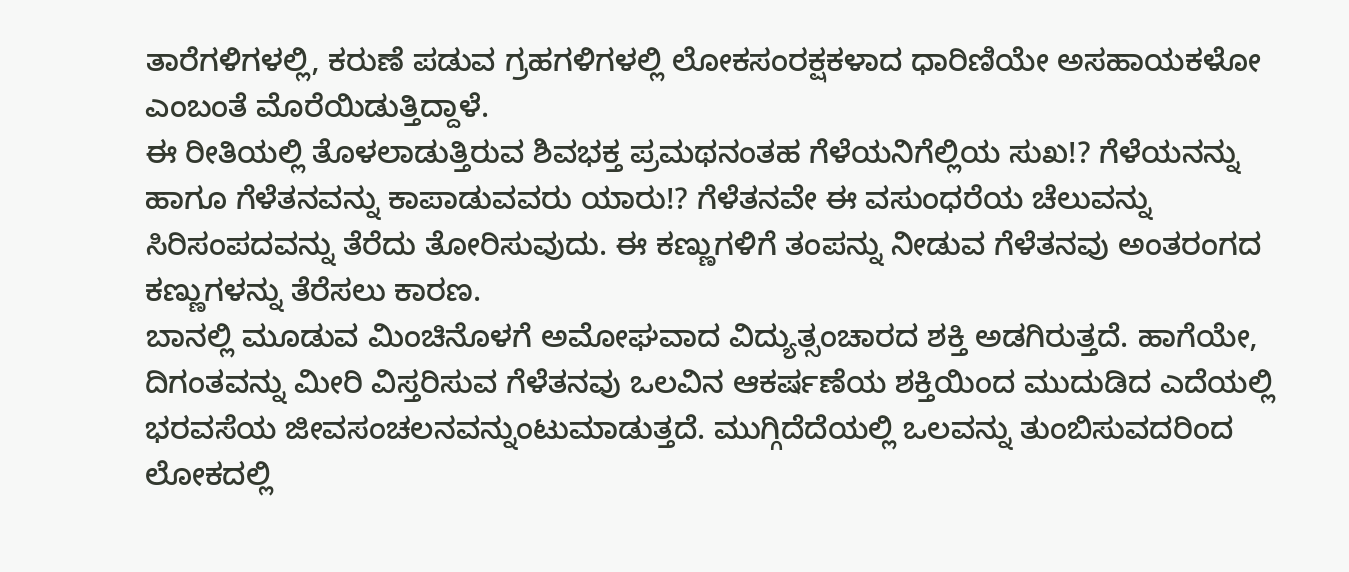ತಾರೆಗಳಿಗಳಲ್ಲಿ, ಕರುಣೆ ಪಡುವ ಗ್ರಹಗಳಿಗಳಲ್ಲಿ ಲೋಕಸಂರಕ್ಷಕಳಾದ ಧಾರಿಣಿಯೇ ಅಸಹಾಯಕಳೋ ಎಂಬಂತೆ ಮೊರೆಯಿಡುತ್ತಿದ್ದಾಳೆ.
ಈ ರೀತಿಯಲ್ಲಿ ತೊಳಲಾಡುತ್ತಿರುವ ಶಿವಭಕ್ತ ಪ್ರಮಥನಂತಹ ಗೆಳೆಯನಿಗೆಲ್ಲಿಯ ಸುಖ!? ಗೆಳೆಯನನ್ನು ಹಾಗೂ ಗೆಳೆತನವನ್ನು ಕಾಪಾಡುವವರು ಯಾರು!? ಗೆಳೆತನವೇ ಈ ವಸುಂಧರೆಯ ಚೆಲುವನ್ನು ಸಿರಿಸಂಪದವನ್ನು ತೆರೆದು ತೋರಿಸುವುದು. ಈ ಕಣ್ಣುಗಳಿಗೆ ತಂಪನ್ನು ನೀಡುವ ಗೆಳೆತನವು ಅಂತರಂಗದ ಕಣ್ಣುಗಳನ್ನು ತೆರೆಸಲು ಕಾರಣ.
ಬಾನಲ್ಲಿ ಮೂಡುವ ಮಿಂಚಿನೊಳಗೆ ಅಮೋಘವಾದ ವಿದ್ಯುತ್ಸಂಚಾರದ ಶಕ್ತಿ ಅಡಗಿರುತ್ತದೆ. ಹಾಗೆಯೇ, ದಿಗಂತವನ್ನು ಮೀರಿ ವಿಸ್ತರಿಸುವ ಗೆಳೆತನವು ಒಲವಿನ ಆಕರ್ಷಣೆಯ ಶಕ್ತಿಯಿಂದ ಮುದುಡಿದ ಎದೆಯಲ್ಲಿ ಭರವಸೆಯ ಜೀವಸಂಚಲನವನ್ನುಂಟುಮಾಡುತ್ತದೆ. ಮುಗ್ಗಿದೆದೆಯಲ್ಲಿ ಒಲವನ್ನು ತುಂಬಿಸುವದರಿಂದ ಲೋಕದಲ್ಲಿ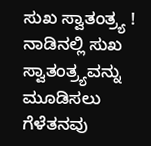ಸುಖ ಸ್ವಾತಂತ್ರ್ಯ ! ನಾಡಿನಲ್ಲಿ ಸುಖ ಸ್ವಾತಂತ್ರ್ಯವನ್ನು ಮೂಡಿಸಲು ಗೆಳೆತನವು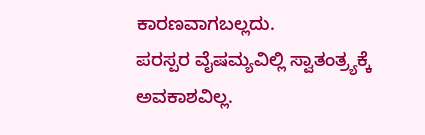ಕಾರಣವಾಗಬಲ್ಲದು.
ಪರಸ್ಪರ ವೈಷಮ್ಯವಿಲ್ಲಿ ಸ್ವಾತಂತ್ರ್ಯಕ್ಕೆ ಅವಕಾಶವಿಲ್ಲ.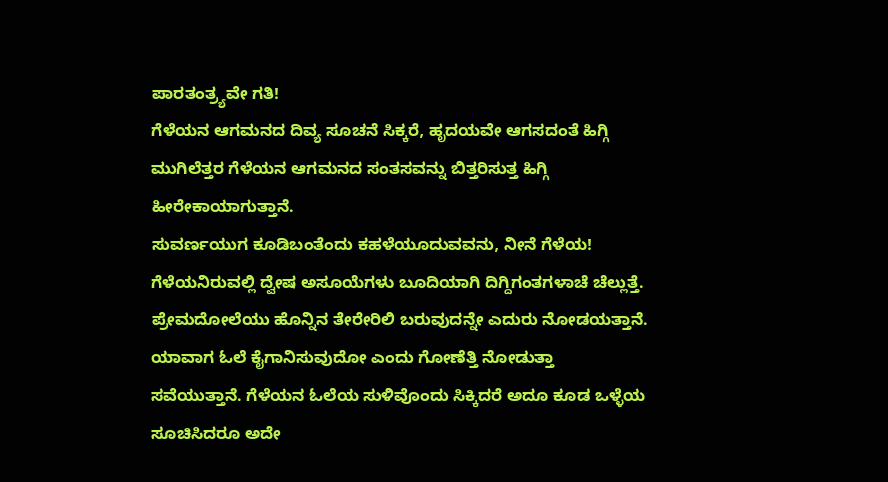ಪಾರತಂತ್ರ್ಯವೇ ಗತಿ!
ಗೆಳೆಯನ ಆಗಮನದ ದಿವ್ಯ ಸೂಚನೆ ಸಿಕ್ಕರೆ, ಹೃದಯವೇ ಆಗಸದಂತೆ ಹಿಗ್ಗಿ ಮುಗಿಲೆತ್ತರ ಗೆಳೆಯನ ಆಗಮನದ ಸಂತಸವನ್ನು ಬಿತ್ತರಿಸುತ್ತ ಹಿಗ್ಗಿ ಹೀರೇಕಾಯಾಗುತ್ತಾನೆ.
ಸುವರ್ಣಯುಗ ಕೂಡಿಬಂತೆಂದು ಕಹಳೆಯೂದುವವನು, ನೀನೆ ಗೆಳೆಯ! ಗೆಳೆಯನಿರುವಲ್ಲಿ ದ್ವೇಷ ಅಸೂಯೆಗಳು ಬೂದಿಯಾಗಿ ದಿಗ್ದಿಗಂತಗಳಾಚೆ ಚೆಲ್ಲುತ್ತೆ. ಪ್ರೇಮದೋಲೆಯು ಹೊನ್ನಿನ ತೇರೇರಿಲಿ ಬರುವುದನ್ನೇ ಎದುರು ನೋಡಯತ್ತಾನೆ. ಯಾವಾಗ ಓಲೆ ಕೈಗಾನಿಸುವುದೋ ಎಂದು ಗೋಣೆತ್ತಿ ನೋಡುತ್ತಾ ಸವೆಯುತ್ತಾನೆ. ಗೆಳೆಯನ ಓಲೆಯ ಸುಳಿವೊಂದು ಸಿಕ್ಕಿದರೆ ಅದೂ ಕೂಡ ಒಳ್ಳೆಯ ಸೂಚಿಸಿದರೂ ಅದೇ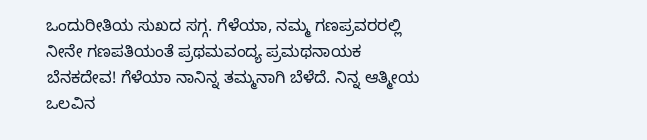ಒಂದುರೀತಿಯ ಸುಖದ ಸಗ್ಗ. ಗೆಳೆಯಾ, ನಮ್ಮ ಗಣಪ್ರವರರಲ್ಲಿ ನೀನೇ ಗಣಪತಿಯಂತೆ ಪ್ರಥಮವಂದ್ಯ ಪ್ರಮಥನಾಯಕ ಬೆನಕದೇವ! ಗೆಳೆಯಾ ನಾನಿನ್ನ ತಮ್ಮನಾಗಿ ಬೆಳೆದೆ. ನಿನ್ನ ಆತ್ಮೀಯ ಒಲವಿನ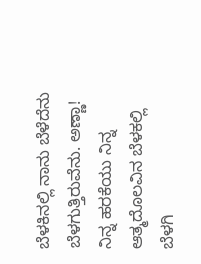ಬೆಳಕಿನಲ್ಲಿ ನಾನು ಬೆಳೆದೆನು ಬೆಳಗುತ್ತಿರುವೆನು. ಅಣ್ಣಾ! ನಿನ್ನ ಹರಕೆಯು ನಿನ್ನ ಆತ್ಮದೊಲವಿನ ಬೆಳಕಲ್ಲಿ ಬೆಳಗಿ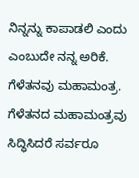ನಿನ್ನನ್ನು ಕಾಪಾಡಲಿ ಎಂದು ಎಂಬುದೇ ನನ್ನ ಅರಿಕೆ.
ಗೆಳೆತನವು ಮಹಾಮಂತ್ರ. ಗೆಳೆತನದ ಮಹಾಮಂತ್ರವು ಸಿದ್ಧಿಸಿದರೆ ಸರ್ವರೂ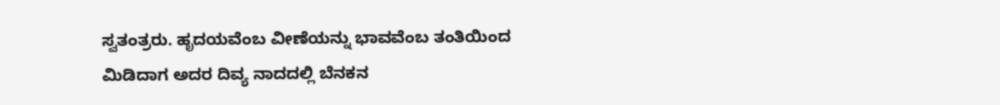ಸ್ವತಂತ್ರರು. ಹೃದಯವೆಂಬ ವೀಣೆಯನ್ನು ಭಾವವೆಂಬ ತಂತಿಯಿಂದ ಮಿಡಿದಾಗ ಅದರ ದಿವ್ಯ ನಾದದಲ್ಲಿ ಬೆನಕನ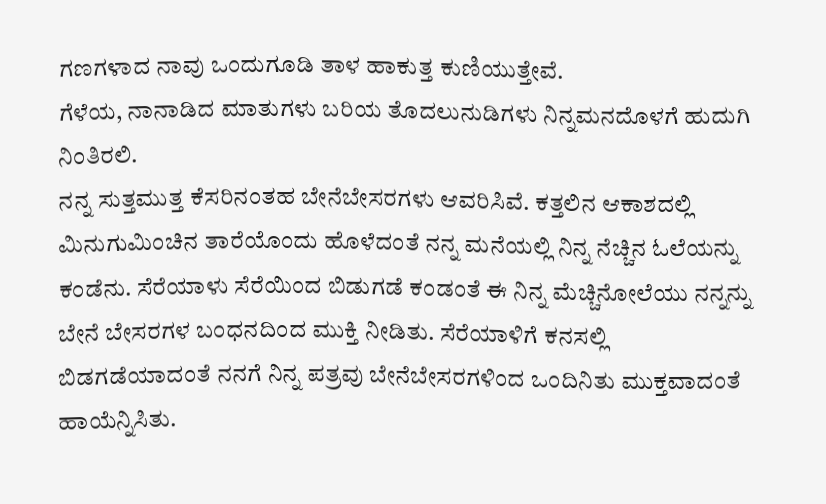ಗಣಗಳಾದ ನಾವು ಒಂದುಗೂಡಿ ತಾಳ ಹಾಕುತ್ತ ಕುಣಿಯುತ್ತೇವೆ.
ಗೆಳೆಯ, ನಾನಾಡಿದ ಮಾತುಗಳು ಬರಿಯ ತೊದಲುನುಡಿಗಳು ನಿನ್ನಮನದೊಳಗೆ ಹುದುಗಿ ನಿಂತಿರಲಿ.
ನನ್ನ ಸುತ್ತಮುತ್ತ ಕೆಸರಿನಂತಹ ಬೇನೆಬೇಸರಗಳು ಆವರಿಸಿವೆ. ಕತ್ತಲಿನ ಆಕಾಶದಲ್ಲಿ ಮಿನುಗುಮಿಂಚಿನ ತಾರೆಯೊಂದು ಹೊಳೆದಂತೆ ನನ್ನ ಮನೆಯಲ್ಲಿ ನಿನ್ನ ನೆಚ್ಚಿನ ಓಲೆಯನ್ನು ಕಂಡೆನು. ಸೆರೆಯಾಳು ಸೆರೆಯಿಂದ ಬಿಡುಗಡೆ ಕಂಡಂತೆ ಈ ನಿನ್ನ ಮೆಚ್ಚಿನೋಲೆಯು ನನ್ನನ್ನು ಬೇನೆ ಬೇಸರಗಳ ಬಂಧನದಿಂದ ಮುಕ್ತಿ ನೀಡಿತು. ಸೆರೆಯಾಳಿಗೆ ಕನಸಲ್ಲಿ ಬಿಡಗಡೆಯಾದಂತೆ ನನಗೆ ನಿನ್ನ ಪತ್ರವು ಬೇನೆಬೇಸರಗಳಿಂದ ಒಂದಿನಿತು ಮುಕ್ತವಾದಂತೆ ಹಾಯೆನ್ನಿಸಿತು.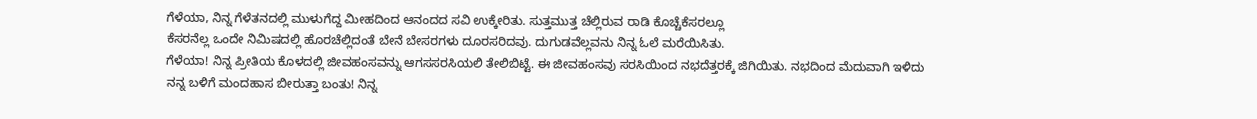ಗೆಳೆಯಾ, ನಿನ್ನ ಗೆಳೆತನದಲ್ಲಿ ಮುಳುಗೆದ್ದ ಮೀಹದಿಂದ ಆನಂದದ ಸವಿ ಉಕ್ಕೇರಿತು. ಸುತ್ತಮುತ್ತ ಚೆಲ್ಲಿರುವ ರಾಡಿ ಕೊಚ್ಚೆಕೆಸರಲ್ಲೂ
ಕೆಸರನೆಲ್ಲ ಒಂದೇ ನಿಮಿಷದಲ್ಲಿ ಹೊರಚೆಲ್ಲಿದಂತೆ ಬೇನೆ ಬೇಸರಗಳು ದೂರಸರಿದವು. ದುಗುಡವೆಲ್ಲವನು ನಿನ್ನ ಓಲೆ ಮರೆಯಿಸಿತು.
ಗೆಳೆಯಾ! ನಿನ್ನ ಪ್ರೀತಿಯ ಕೊಳದಲ್ಲಿ ಜೀವಹಂಸವನ್ನು ಆಗಸಸರಸಿಯಲಿ ತೇಲಿಬಿಟ್ಟೆ. ಈ ಜೀವಹಂಸವು ಸರಸಿಯಿಂದ ನಭದೆತ್ತರಕ್ಕೆ ಜಿಗಿಯಿತು. ನಭದಿಂದ ಮೆದುವಾಗಿ ಇಳಿದು ನನ್ನ ಬಳಿಗೆ ಮಂದಹಾಸ ಬೀರುತ್ತಾ ಬಂತು! ನಿನ್ನ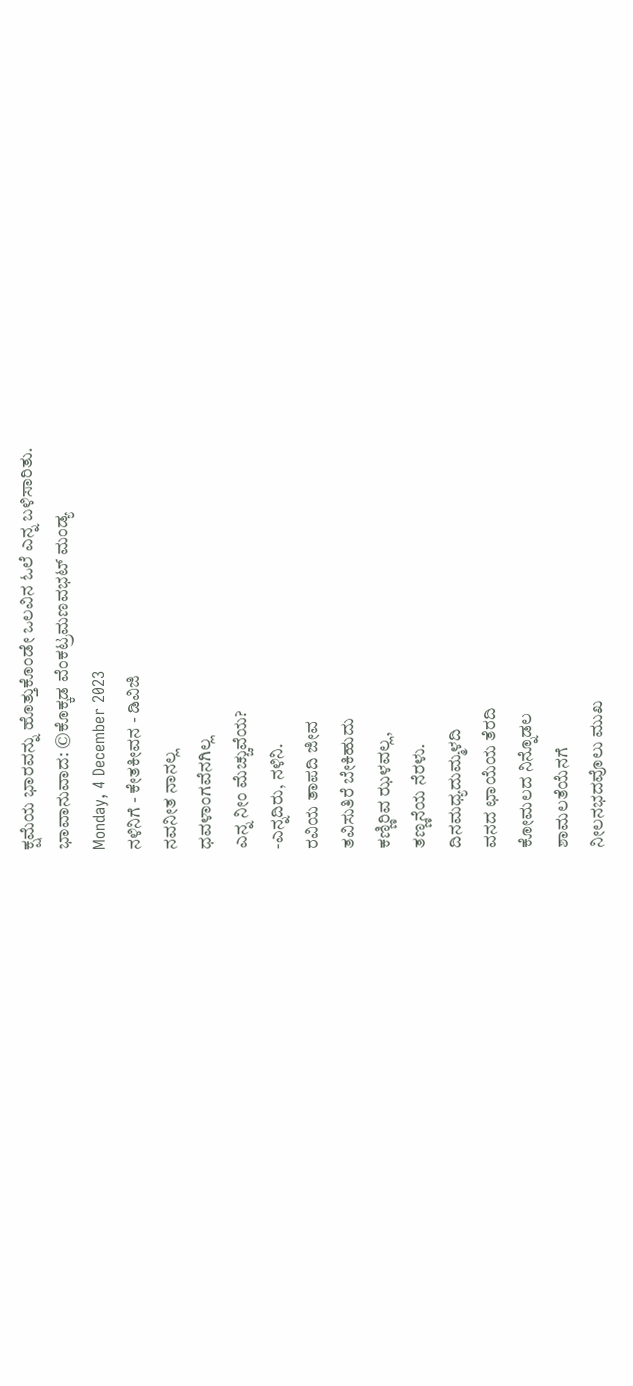ಕ್ಷಮೆಯ ಭಾರವನ್ನು ಹೊತ್ತುಕೊಂಡೇ ಒಲವಿನ ಓಲೆ ಎನ್ನ ಬಳಿಸಾರಿತು.
ಭಾವಾನುವಾದ: ©ಕೊಕ್ಕಡ ವೆಂಕಟ್ರಮಣವಭಟ್ ಮಂಡ್ಯ
Monday, 4 December 2023
ನಳಿನಿಗೆ - ಕೇತಕೀವನ - ಡಿವಿಜಿ
ನವನೀತ ನಾನಲ್ಲ
ಧವಳಾಂಗವೆನಗಿಲ್ಲ
ಎನ್ನ ನೀಂ ಮೆಚ್ಚುವೆಯ?
-ಎನ್ನದಿರು, ನಳಿನಿ.
ರವಿಯ ತಾಪದಿ ಜೀವ
ತವಿಸುತಿರೆ ಬೇಕಿಹುದು
ಕಣ್ಣಿರಿವ ಝಳವಲ್ಲ,
ತಣ್ಣನೆಯ ನೆರಳು.
ದಿನಮಧ್ಯದುಮ್ಮಳದಿ
ವನದ ಛಾಯೆಯ ತೆರದಿ
ಕೋಮಲದ ನಿನ್ನೊಡಲ
ಶಾಮಲತೆಯೆನಗೆ
ನೀಲನಭದವೊಲು ಮುಖ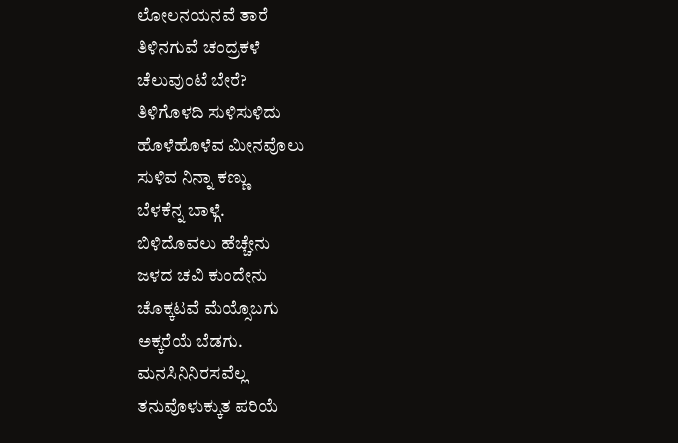ಲೋಲನಯನವೆ ತಾರೆ
ತಿಳಿನಗುವೆ ಚಂದ್ರಕಳೆ
ಚೆಲುವುಂಟೆ ಬೇರೆ?
ತಿಳಿಗೊಳದಿ ಸುಳಿಸುಳಿದು
ಹೊಳೆಹೊಳೆವ ಮೀನವೊಲು
ಸುಳಿವ ನಿನ್ನಾ ಕಣ್ಣು
ಬೆಳಕೆನ್ನ ಬಾಳ್ಗೆ.
ಬಿಳಿದೊವಲು ಹೆಚ್ಚೇನು
ಜಳದ ಚವಿ ಕುಂದೇನು
ಚೊಕ್ಕಟವೆ ಮೆಯ್ಸೊಬಗು
ಅಕ್ಕರೆಯೆ ಬೆಡಗು.
ಮನಸಿನಿನಿರಸವೆಲ್ಲ
ತನುವೊಳುಕ್ಕುತ ಪರಿಯೆ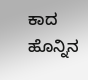ಕಾದ ಹೊನ್ನಿನ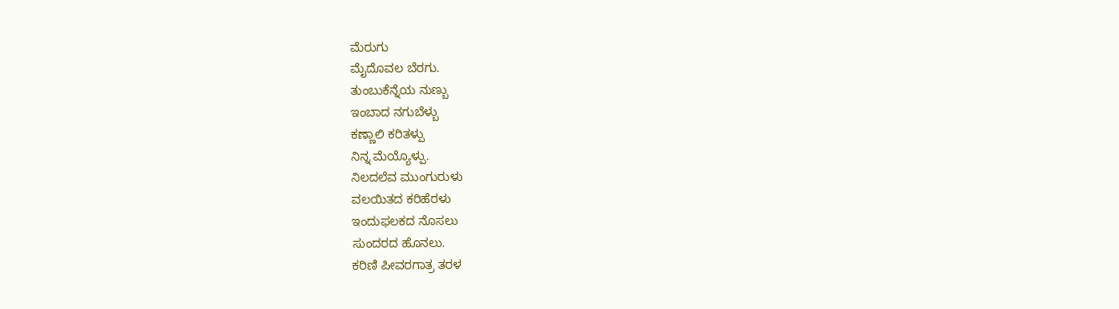ಮೆರುಗು
ಮೈದೊವಲ ಬೆರಗು.
ತುಂಬುಕೆನ್ನೆಯ ನುಣ್ಬು
ಇಂಬಾದ ನಗುಬೆಳ್ಬು
ಕಣ್ಣಾಲಿ ಕರಿತಳ್ಪು
ನಿನ್ನ ಮೆಯ್ಯೊಳ್ಪು.
ನಿಲದಲೆವ ಮುಂಗುರುಳು
ವಲಯಿತದ ಕರಿಹೆರಳು
ಇಂದುಫಲಕದ ನೊಸಲು
ಸುಂದರದ ಹೊನಲು.
ಕರಿಣಿ ಪೀವರಗಾತ್ರ ತರಳ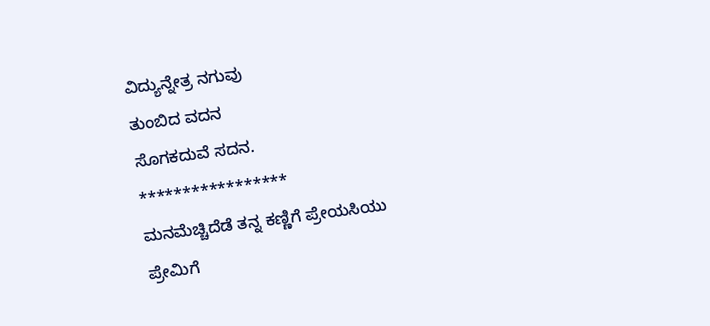ವಿದ್ಯುನ್ನೇತ್ರ ನಗುವು
ತುಂಬಿದ ವದನ
ಸೊಗಕದುವೆ ಸದನ.
*****************
ಮನಮೆಚ್ಚಿದೆಡೆ ತನ್ನ ಕಣ್ಣಿಗೆ ಪ್ರೇಯಸಿಯು ಪ್ರೇಮಿಗೆ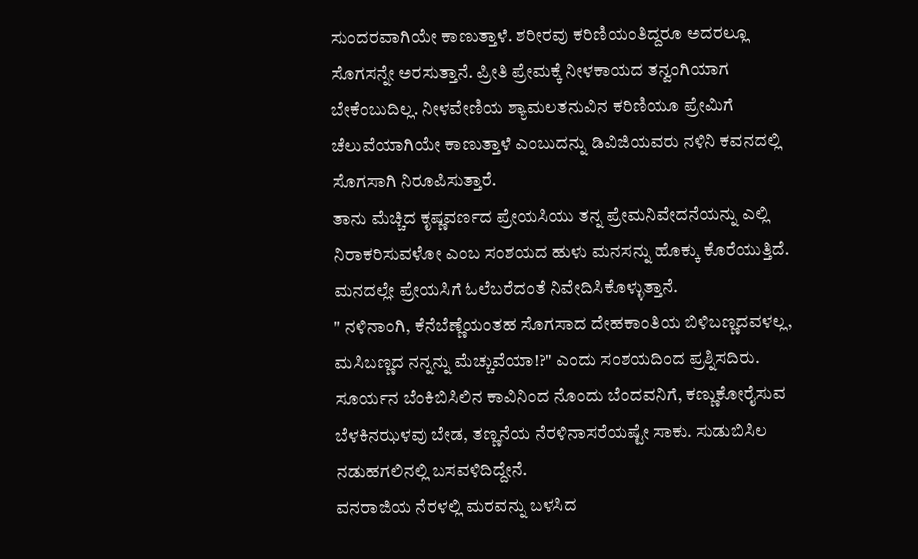ಸುಂದರವಾಗಿಯೇ ಕಾಣುತ್ತಾಳೆ. ಶರೀರವು ಕರಿಣಿಯಂತಿದ್ದರೂ ಅದರಲ್ಲೂ ಸೊಗಸನ್ನೇ ಅರಸುತ್ತಾನೆ. ಪ್ರೀತಿ ಪ್ರೇಮಕ್ಕೆ ನೀಳಕಾಯದ ತನ್ವಂಗಿಯಾಗ ಬೇಕೆಂಬುದಿಲ್ಲ. ನೀಳವೇಣಿಯ ಶ್ಯಾಮಲತನುವಿನ ಕರಿಣಿಯೂ ಪ್ರೇಮಿಗೆ ಚೆಲುವೆಯಾಗಿಯೇ ಕಾಣುತ್ತಾಳೆ ಎಂಬುದನ್ನು ಡಿವಿಜಿಯವರು ನಳಿನಿ ಕವನದಲ್ಲಿ ಸೊಗಸಾಗಿ ನಿರೂಪಿಸುತ್ತಾರೆ.
ತಾನು ಮೆಚ್ಚಿದ ಕೃಷ್ಣವರ್ಣದ ಪ್ರೇಯಸಿಯು ತನ್ನ ಪ್ರೇಮನಿವೇದನೆಯನ್ನು ಎಲ್ಲಿ ನಿರಾಕರಿಸುವಳೋ ಎಂಬ ಸಂಶಯದ ಹುಳು ಮನಸನ್ನು ಹೊಕ್ಕು ಕೊರೆಯುತ್ತಿದೆ. ಮನದಲ್ಲೇ ಪ್ರೇಯಸಿಗೆ ಓಲೆಬರೆದಂತೆ ನಿವೇದಿಸಿಕೊಳ್ಳುತ್ತಾನೆ.
" ನಳಿನಾಂಗಿ, ಕೆನೆಬೆಣ್ಣೆಯಂತಹ ಸೊಗಸಾದ ದೇಹಕಾಂತಿಯ ಬಿಳಿಬಣ್ಣದವಳಲ್ಲ, ಮಸಿಬಣ್ಣದ ನನ್ನನ್ನು ಮೆಚ್ಚುವೆಯಾ!?" ಎಂದು ಸಂಶಯದಿಂದ ಪ್ರಶ್ನಿಸದಿರು.
ಸೂರ್ಯನ ಬೆಂಕಿಬಿಸಿಲಿನ ಕಾವಿನಿಂದ ನೊಂದು ಬೆಂದವನಿಗೆ, ಕಣ್ಣುಕೋರೈಸುವ ಬೆಳಕಿನಝಳವು ಬೇಡ, ತಣ್ಣನೆಯ ನೆರಳಿನಾಸರೆಯಷ್ಟೇ ಸಾಕು. ಸುಡುಬಿಸಿಲ ನಡುಹಗಲಿನಲ್ಲಿ ಬಸವಳಿದಿದ್ದೇನೆ.
ವನರಾಜಿಯ ನೆರಳಲ್ಲಿ ಮರವನ್ನು ಬಳಸಿದ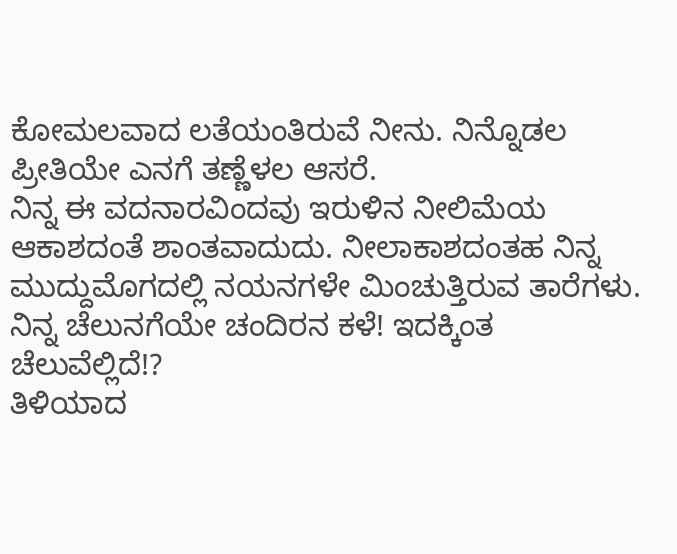ಕೋಮಲವಾದ ಲತೆಯಂತಿರುವೆ ನೀನು. ನಿನ್ನೊಡಲ ಪ್ರೀತಿಯೇ ಎನಗೆ ತಣ್ಣೆಳಲ ಆಸರೆ.
ನಿನ್ನ ಈ ವದನಾರವಿಂದವು ಇರುಳಿನ ನೀಲಿಮೆಯ ಆಕಾಶದಂತೆ ಶಾಂತವಾದುದು. ನೀಲಾಕಾಶದಂತಹ ನಿನ್ನ ಮುದ್ದುಮೊಗದಲ್ಲಿ ನಯನಗಳೇ ಮಿಂಚುತ್ತಿರುವ ತಾರೆಗಳು. ನಿನ್ನ ಚೆಲುನಗೆಯೇ ಚಂದಿರನ ಕಳೆ! ಇದಕ್ಕಿಂತ ಚೆಲುವೆಲ್ಲಿದೆ!?
ತಿಳಿಯಾದ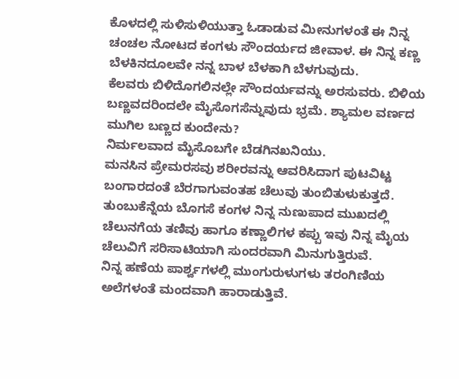ಕೊಳದಲ್ಲಿ ಸುಳಿಸುಳಿಯುತ್ತಾ ಓಡಾಡುವ ಮೀನುಗಳಂತೆ ಈ ನಿನ್ನ ಚಂಚಲ ನೋಟದ ಕಂಗಳು ಸೌಂದರ್ಯದ ಜೀವಾಳ. ಈ ನಿನ್ನ ಕಣ್ಣ ಬೆಳಕಿನದೂಲವೇ ನನ್ನ ಬಾಳ ಬೆಳಕಾಗಿ ಬೆಳಗುವುದು.
ಕೆಲವರು ಬಿಳಿದೊಗಲಿನಲ್ಲೇ ಸೌಂದರ್ಯವನ್ನು ಅರಸುವರು. ಬಿಳಿಯ ಬಣ್ಣವದರಿಂದಲೇ ಮೈಸೊಗಸೆನ್ನುವುದು ಭ್ರಮೆ. ಶ್ಯಾಮಲ ವರ್ಣದ ಮುಗಿಲ ಬಣ್ಣದ ಕುಂದೇನು?
ನಿರ್ಮಲವಾದ ಮೈಸೊಬಗೇ ಬೆಡಗಿನಖನಿಯು.
ಮನಸಿನ ಪ್ರೇಮರಸವು ಶರೀರವನ್ನು ಆವರಿಸಿದಾಗ ಪುಟವಿಟ್ಟ ಬಂಗಾರದಂತೆ ಬೆರಗಾಗುವಂತಹ ಚೆಲುವು ತುಂಬಿತುಳುಕುತ್ತದೆ.
ತುಂಬುಕೆನ್ನೆಯ ಬೊಗಸೆ ಕಂಗಳ ನಿನ್ನ ನುಣುಪಾದ ಮುಖದಲ್ಲಿ ಚೆಲುನಗೆಯ ತಣಿವು ಹಾಗೂ ಕಣ್ಣಾಲಿಗಳ ಕಪ್ಪು ಇವು ನಿನ್ನ ಮೈಯ ಚೆಲುವಿಗೆ ಸರಿಸಾಟಿಯಾಗಿ ಸುಂದರವಾಗಿ ಮಿನುಗುತ್ತಿರುವೆ.
ನಿನ್ನ ಹಣೆಯ ಪಾರ್ಶ್ವಗಳಲ್ಲಿ ಮುಂಗುರುಳುಗಳು ತರಂಗಿಣಿಯ ಅಲೆಗಳಂತೆ ಮಂದವಾಗಿ ಹಾರಾಡುತ್ತಿವೆ.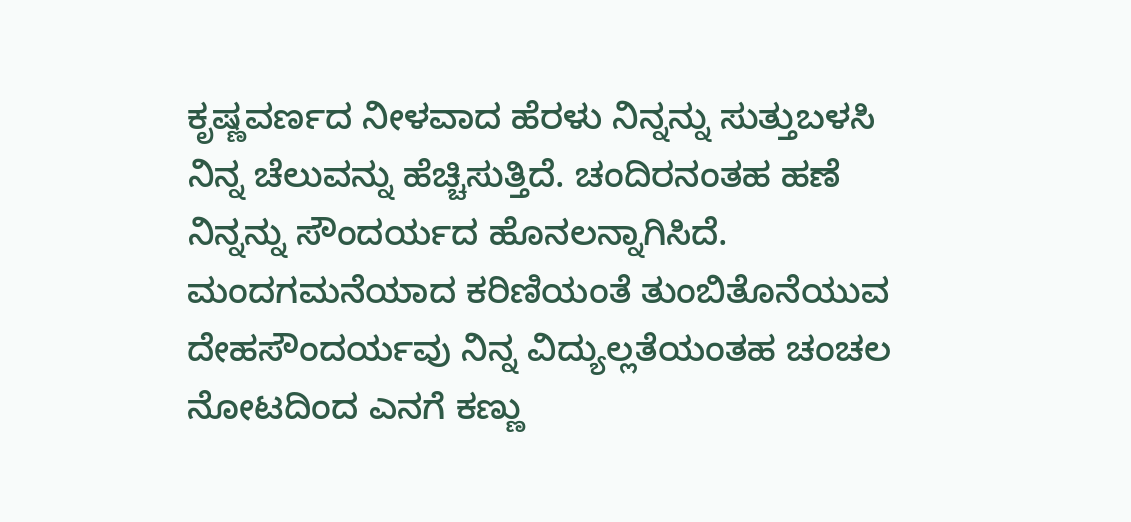ಕೃಷ್ಣವರ್ಣದ ನೀಳವಾದ ಹೆರಳು ನಿನ್ನನ್ನು ಸುತ್ತುಬಳಸಿ ನಿನ್ನ ಚೆಲುವನ್ನು ಹೆಚ್ಚಿಸುತ್ತಿದೆ. ಚಂದಿರನಂತಹ ಹಣೆ ನಿನ್ನನ್ನು ಸೌಂದರ್ಯದ ಹೊನಲನ್ನಾಗಿಸಿದೆ.
ಮಂದಗಮನೆಯಾದ ಕರಿಣಿಯಂತೆ ತುಂಬಿತೊನೆಯುವ ದೇಹಸೌಂದರ್ಯವು ನಿನ್ನ ವಿದ್ಯುಲ್ಲತೆಯಂತಹ ಚಂಚಲ ನೋಟದಿಂದ ಎನಗೆ ಕಣ್ಣು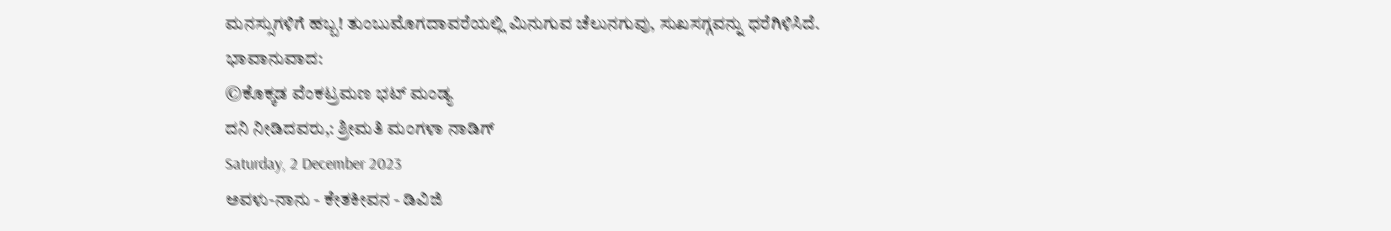ಮನಸ್ಸುಗಳಿಗೆ ಹಬ್ಬ! ತುಂಬುಮೊಗದಾವರೆಯಲ್ಲಿ ಮಿನುಗುವ ಚೆಲುನಗುವು, ಸುಖಸಗ್ಗವನ್ನು ಧರೆಗಿಳಿಸಿದೆ.
ಭಾವಾನುವಾದ:
©ಕೊಕ್ಕಡ ವೆಂಕಟ್ರಮಣ ಭಟ್ ಮಂಡ್ಯ
ದನಿ ನೀಡಿದವರು,: ಶ್ರೀಮತಿ ಮಂಗಳಾ ನಾಡಿಗ್
Saturday, 2 December 2023
ಅವಳು-ನಾನು - ಕೇತಕೀವನ - ಡಿವಿಜಿ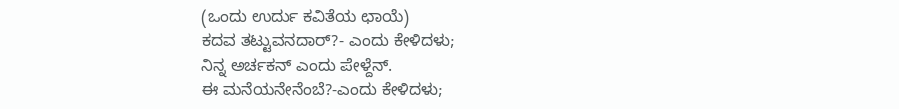(ಒಂದು ಉರ್ದು ಕವಿತೆಯ ಛಾಯೆ)
ಕದವ ತಟ್ಟುವನದಾರ್?- ಎಂದು ಕೇಳಿದಳು;
ನಿನ್ನ ಅರ್ಚಕನ್ ಎಂದು ಪೇಳ್ದೆನ್.
ಈ ಮನೆಯನೇನೆಂಬೆ?-ಎಂದು ಕೇಳಿದಳು;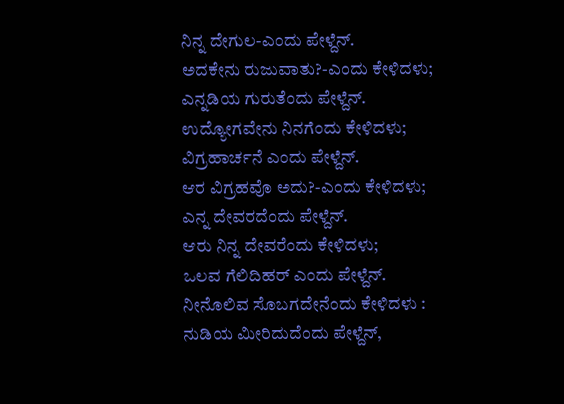ನಿನ್ನ ದೇಗುಲ-ಎಂದು ಪೇಳ್ದೆನ್.
ಅದಕೇನು ರುಜುವಾತು?-ಎಂದು ಕೇಳಿದಳು;
ಎನ್ನಡಿಯ ಗುರುತೆಂದು ಪೇಳ್ದೆನ್.
ಉದ್ಯೋಗವೇನು ನಿನಗೆಂದು ಕೇಳಿದಳು;
ವಿಗ್ರಹಾರ್ಚನೆ ಎಂದು ಪೇಳ್ದೆನ್.
ಆರ ವಿಗ್ರಹವೊ ಅದು?-ಎಂದು ಕೇಳಿದಳು;
ಎನ್ನ ದೇವರದೆಂದು ಪೇಳ್ದೆನ್.
ಆರು ನಿನ್ನ ದೇವರೆಂದು ಕೇಳಿದಳು;
ಒಲವ ಗೆಲಿದಿಹರ್ ಎಂದು ಪೇಳ್ದೆನ್.
ನೀನೊಲಿವ ಸೊಬಗದೇನೆಂದು ಕೇಳಿದಳು :
ನುಡಿಯ ಮೀರಿದುದೆಂದು ಪೇಳ್ದೆನ್,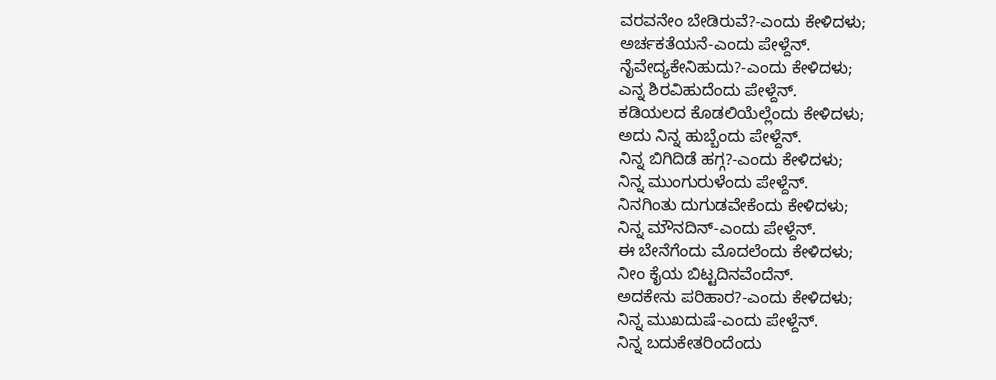ವರವನೇಂ ಬೇಡಿರುವೆ?-ಎಂದು ಕೇಳಿದಳು;
ಅರ್ಚಕತೆಯನೆ-ಎಂದು ಪೇಳ್ದೆನ್.
ನೈವೇದ್ಯಕೇನಿಹುದು?-ಎಂದು ಕೇಳಿದಳು;
ಎನ್ನ ಶಿರವಿಹುದೆಂದು ಪೇಳ್ದೆನ್.
ಕಡಿಯಲದ ಕೊಡಲಿಯೆಲ್ಲೆಂದು ಕೇಳಿದಳು;
ಅದು ನಿನ್ನ ಹುಬ್ಬೆಂದು ಪೇಳ್ದೆನ್.
ನಿನ್ನ ಬಿಗಿದಿಡೆ ಹಗ್ಗ?-ಎಂದು ಕೇಳಿದಳು;
ನಿನ್ನ ಮುಂಗುರುಳೆಂದು ಪೇಳ್ದೆನ್.
ನಿನಗಿಂತು ದುಗುಡವೇಕೆಂದು ಕೇಳಿದಳು;
ನಿನ್ನ ಮೌನದಿನ್-ಎಂದು ಪೇಳ್ದೆನ್.
ಈ ಬೇನೆಗೆಂದು ಮೊದಲೆಂದು ಕೇಳಿದಳು;
ನೀಂ ಕೈಯ ಬಿಟ್ಟದಿನವೆಂದೆನ್.
ಅದಕೇನು ಪರಿಹಾರ?-ಎಂದು ಕೇಳಿದಳು;
ನಿನ್ನ ಮುಖದುಷೆ-ಎಂದು ಪೇಳ್ದೆನ್.
ನಿನ್ನ ಬದುಕೇತರಿಂದೆಂದು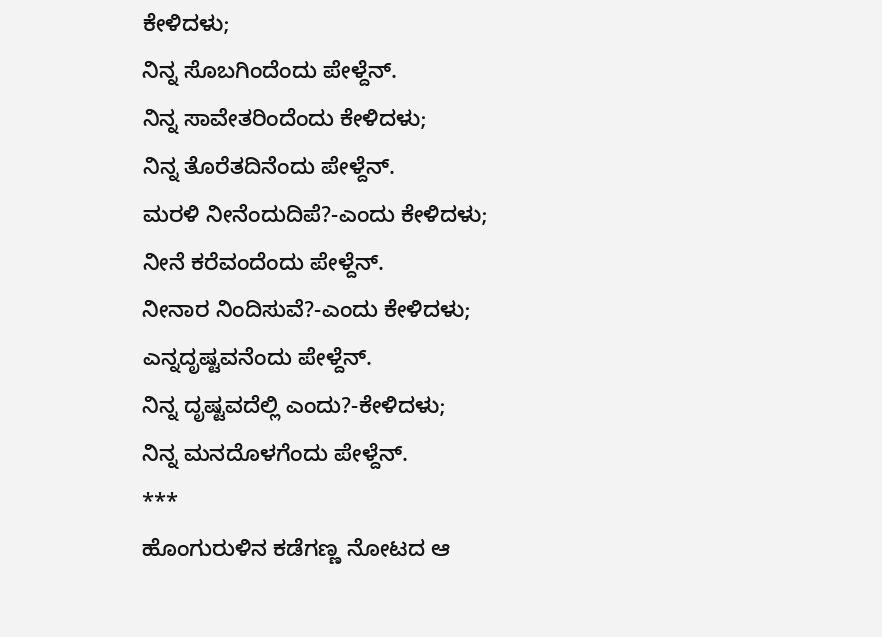ಕೇಳಿದಳು;
ನಿನ್ನ ಸೊಬಗಿಂದೆಂದು ಪೇಳ್ದೆನ್.
ನಿನ್ನ ಸಾವೇತರಿಂದೆಂದು ಕೇಳಿದಳು;
ನಿನ್ನ ತೊರೆತದಿನೆಂದು ಪೇಳ್ದೆನ್.
ಮರಳಿ ನೀನೆಂದುದಿಪೆ?-ಎಂದು ಕೇಳಿದಳು;
ನೀನೆ ಕರೆವಂದೆಂದು ಪೇಳ್ದೆನ್.
ನೀನಾರ ನಿಂದಿಸುವೆ?-ಎಂದು ಕೇಳಿದಳು;
ಎನ್ನದೃಷ್ಟವನೆಂದು ಪೇಳ್ದೆನ್.
ನಿನ್ನ ದೃಷ್ಟವದೆಲ್ಲಿ ಎಂದು?-ಕೇಳಿದಳು;
ನಿನ್ನ ಮನದೊಳಗೆಂದು ಪೇಳ್ದೆನ್.
***
ಹೊಂಗುರುಳಿನ ಕಡೆಗಣ್ಣ ನೋಟದ ಆ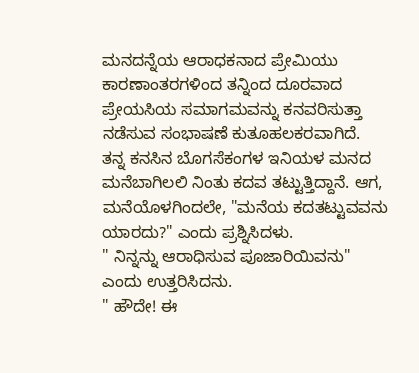ಮನದನ್ನೆಯ ಆರಾಧಕನಾದ ಪ್ರೇಮಿಯು ಕಾರಣಾಂತರಗಳಿಂದ ತನ್ನಿಂದ ದೂರವಾದ ಪ್ರೇಯಸಿಯ ಸಮಾಗಮವನ್ನು ಕನವರಿಸುತ್ತಾ ನಡೆಸುವ ಸಂಭಾಷಣೆ ಕುತೂಹಲಕರವಾಗಿದೆ.
ತನ್ನ ಕನಸಿನ ಬೊಗಸೆಕಂಗಳ ಇನಿಯಳ ಮನದ ಮನೆಬಾಗಿಲಲಿ ನಿಂತು ಕದವ ತಟ್ಟುತ್ತಿದ್ದಾನೆ. ಆಗ, ಮನೆಯೊಳಗಿಂದಲೇ, "ಮನೆಯ ಕದತಟ್ಟುವವನು ಯಾರದು?" ಎಂದು ಪ್ರಶ್ನಿಸಿದಳು.
" ನಿನ್ನನ್ನು ಆರಾಧಿಸುವ ಪೂಜಾರಿಯಿವನು" ಎಂದು ಉತ್ತರಿಸಿದನು.
" ಹೌದೇ! ಈ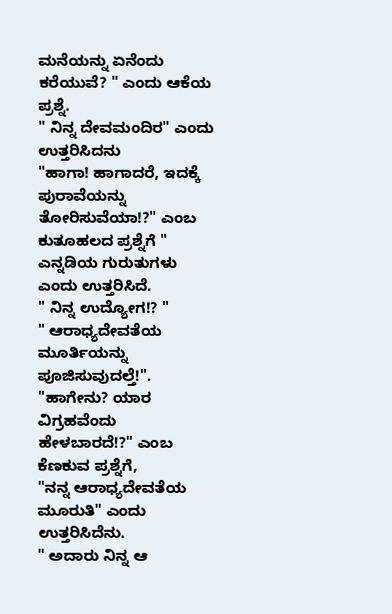ಮನೆಯನ್ನು ಏನೆಂದು ಕರೆಯುವೆ? " ಎಂದು ಆಕೆಯ ಪ್ರಶ್ನೆ.
" ನಿನ್ನ ದೇವಮಂದಿರ" ಎಂದು ಉತ್ತರಿಸಿದನು
"ಹಾಗಾ! ಹಾಗಾದರೆ, ಇದಕ್ಕೆ ಪುರಾವೆಯನ್ನು ತೋರಿಸುವೆಯಾ!?" ಎಂಬ ಕುತೂಹಲದ ಪ್ರಶ್ನೆಗೆ " ಎನ್ನಡಿಯ ಗುರುತುಗಳು ಎಂದು ಉತ್ತರಿಸಿದೆ.
" ನಿನ್ನ ಉದ್ಯೋಗ!? "
" ಆರಾಧ್ಯದೇವತೆಯ ಮೂರ್ತಿಯನ್ನು ಪೂಜಿಸುವುದಲ್ತೆ!". "ಹಾಗೇನು? ಯಾರ ವಿಗ್ರಹವೆಂದು ಹೇಳಬಾರದೆ!?" ಎಂಬ ಕೆಣಕುವ ಪ್ರಶ್ನೆಗೆ,
"ನನ್ನ ಆರಾಧ್ಯದೇವತೆಯ ಮೂರುತಿ" ಎಂದು ಉತ್ತರಿಸಿದೆನು.
" ಅದಾರು ನಿನ್ನ ಆ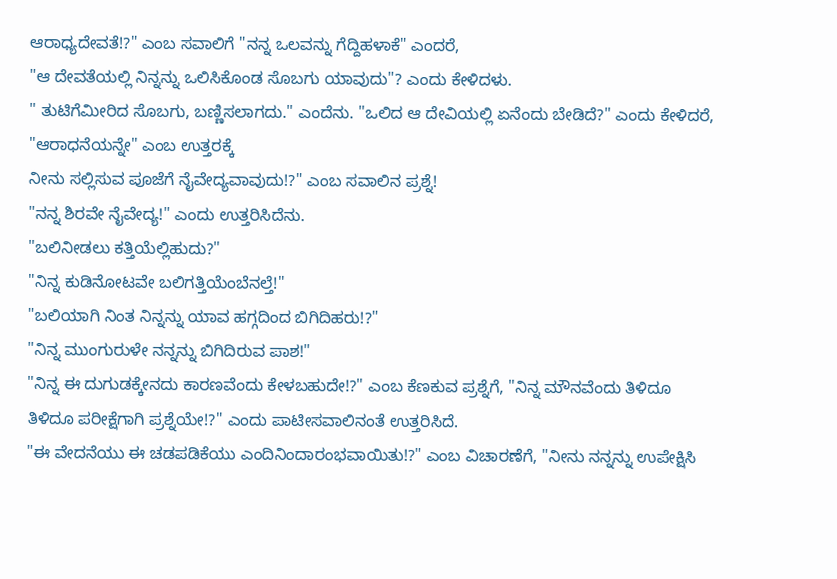ಆರಾಧ್ಯದೇವತೆ!?" ಎಂಬ ಸವಾಲಿಗೆ "ನನ್ನ ಒಲವನ್ನು ಗೆದ್ದಿಹಳಾಕೆ" ಎಂದರೆ,
"ಆ ದೇವತೆಯಲ್ಲಿ ನಿನ್ನನ್ನು ಒಲಿಸಿಕೊಂಡ ಸೊಬಗು ಯಾವುದು"? ಎಂದು ಕೇಳಿದಳು.
" ತುಟಿಗೆಮೀರಿದ ಸೊಬಗು, ಬಣ್ಣಿಸಲಾಗದು." ಎಂದೆನು. "ಒಲಿದ ಆ ದೇವಿಯಲ್ಲಿ ಏನೆಂದು ಬೇಡಿದೆ?" ಎಂದು ಕೇಳಿದರೆ, "ಆರಾಧನೆಯನ್ನೇ" ಎಂಬ ಉತ್ತರಕ್ಕೆ
ನೀನು ಸಲ್ಲಿಸುವ ಪೂಜೆಗೆ ನೈವೇದ್ಯವಾವುದು!?" ಎಂಬ ಸವಾಲಿನ ಪ್ರಶ್ನೆ!
"ನನ್ನ ಶಿರವೇ ನೈವೇದ್ಯ!" ಎಂದು ಉತ್ತರಿಸಿದೆನು.
"ಬಲಿನೀಡಲು ಕತ್ತಿಯೆಲ್ಲಿಹುದು?"
"ನಿನ್ನ ಕುಡಿನೋಟವೇ ಬಲಿಗತ್ತಿಯೆಂಬೆನಲ್ತೆ!"
"ಬಲಿಯಾಗಿ ನಿಂತ ನಿನ್ನನ್ನು ಯಾವ ಹಗ್ಗದಿಂದ ಬಿಗಿದಿಹರು!?"
"ನಿನ್ನ ಮುಂಗುರುಳೇ ನನ್ನನ್ನು ಬಿಗಿದಿರುವ ಪಾಶ!"
"ನಿನ್ನ ಈ ದುಗುಡಕ್ಕೇನದು ಕಾರಣವೆಂದು ಕೇಳಬಹುದೇ!?" ಎಂಬ ಕೆಣಕುವ ಪ್ರಶ್ನೆಗೆ, "ನಿನ್ನ ಮೌನವೆಂದು ತಿಳಿದೂ ತಿಳಿದೂ ಪರೀಕ್ಷೆಗಾಗಿ ಪ್ರಶ್ನೆಯೇ!?" ಎಂದು ಪಾಟೀಸವಾಲಿನಂತೆ ಉತ್ತರಿಸಿದೆ.
"ಈ ವೇದನೆಯು ಈ ಚಡಪಡಿಕೆಯು ಎಂದಿನಿಂದಾರಂಭವಾಯಿತು!?" ಎಂಬ ವಿಚಾರಣೆಗೆ, "ನೀನು ನನ್ನನ್ನು ಉಪೇಕ್ಷಿಸಿ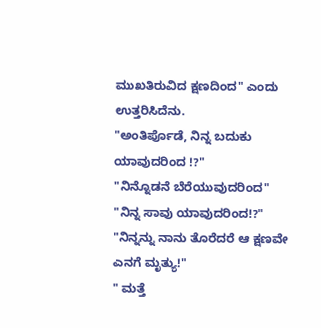ಮುಖತಿರುವಿದ ಕ್ಷಣದಿಂದ" ಎಂದು ಉತ್ತರಿಸಿದೆನು.
"ಅಂತಿರ್ಪೊಡೆ, ನಿನ್ನ ಬದುಕು ಯಾವುದರಿಂದ !?"
"ನಿನ್ನೊಡನೆ ಬೆರೆಯುವುದರಿಂದ"
"ನಿನ್ನ ಸಾವು ಯಾವುದರಿಂದ!?"
"ನಿನ್ನನ್ನು ನಾನು ತೊರೆದರೆ ಆ ಕ್ಷಣವೇ ಎನಗೆ ಮೃತ್ಯು!"
" ಮತ್ತೆ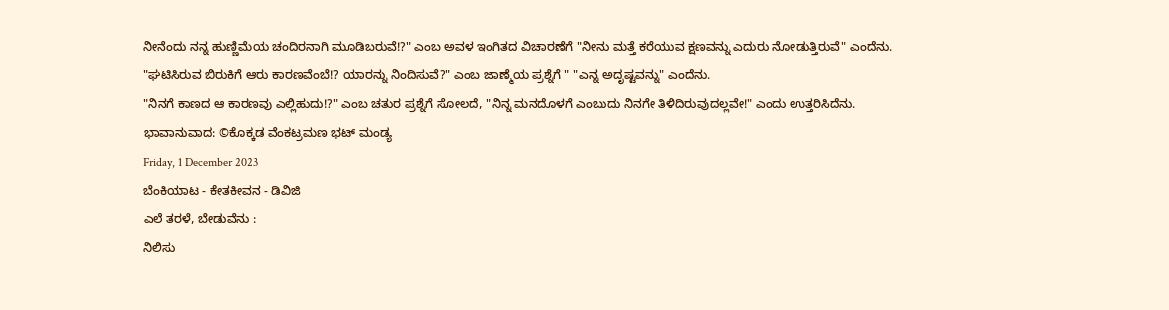ನೀನೆಂದು ನನ್ನ ಹುಣ್ಣಿಮೆಯ ಚಂದಿರನಾಗಿ ಮೂಡಿಬರುವೆ!?" ಎಂಬ ಅವಳ ಇಂಗಿತದ ವಿಚಾರಣೆಗೆ "ನೀನು ಮತ್ತೆ ಕರೆಯುವ ಕ್ಷಣವನ್ನು ಎದುರು ನೋಡುತ್ತಿರುವೆ" ಎಂದೆನು.
"ಘಟಿಸಿರುವ ಬಿರುಕಿಗೆ ಆರು ಕಾರಣವೆಂಬೆ!? ಯಾರನ್ನು ನಿಂದಿಸುವೆ?" ಎಂಬ ಜಾಣ್ಮೆಯ ಪ್ರಶ್ನೆಗೆ " "ಎನ್ನ ಅದೃಷ್ಟವನ್ನು" ಎಂದೆನು.
"ನಿನಗೆ ಕಾಣದ ಆ ಕಾರಣವು ಎಲ್ಲಿಹುದು!?" ಎಂಬ ಚತುರ ಪ್ರಶ್ನೆಗೆ ಸೋಲದೆ, "ನಿನ್ನ ಮನದೊಳಗೆ ಎಂಬುದು ನಿನಗೇ ತಿಳಿದಿರುವುದಲ್ಲವೇ!" ಎಂದು ಉತ್ತರಿಸಿದೆನು.
ಭಾವಾನುವಾದ: ©ಕೊಕ್ಕಡ ವೆಂಕಟ್ರಮಣ ಭಟ್ ಮಂಡ್ಯ
Friday, 1 December 2023
ಬೆಂಕಿಯಾಟ - ಕೇತಕೀವನ - ಡಿವಿಜಿ
ಎಲೆ ತರಳೆ, ಬೇಡುವೆನು :
ನಿಲಿಸು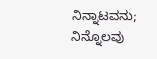ನಿನ್ನಾಟವನು;
ನಿನ್ನೊಲವು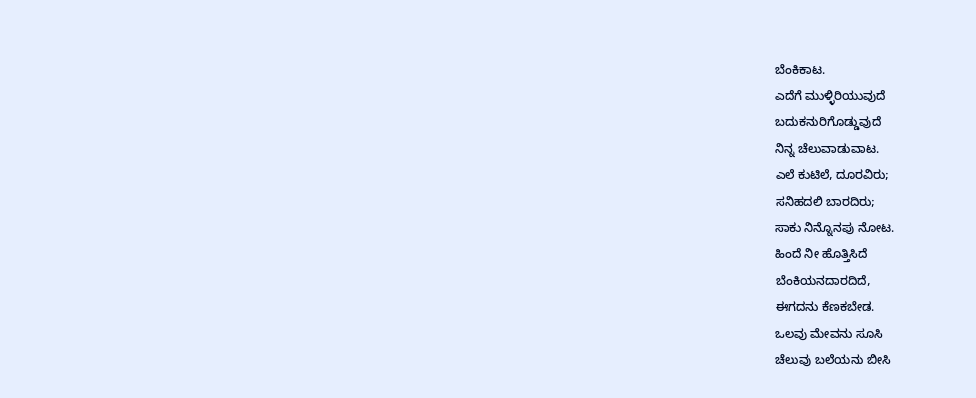ಬೆಂಕಿಕಾಟ.
ಎದೆಗೆ ಮುಳ್ಳಿರಿಯುವುದೆ
ಬದುಕನುರಿಗೊಡ್ಡುವುದೆ
ನಿನ್ನ ಚೆಲುವಾಡುವಾಟ.
ಎಲೆ ಕುಟಿಲೆ, ದೂರವಿರು;
ಸನಿಹದಲಿ ಬಾರದಿರು;
ಸಾಕು ನಿನ್ನೊನಪು ನೋಟ.
ಹಿಂದೆ ನೀ ಹೊತ್ತಿಸಿದೆ
ಬೆಂಕಿಯನದಾರದಿದೆ,
ಈಗದನು ಕೆಣಕಬೇಡ.
ಒಲವು ಮೇವನು ಸೂಸಿ
ಚೆಲುವು ಬಲೆಯನು ಬೀಸಿ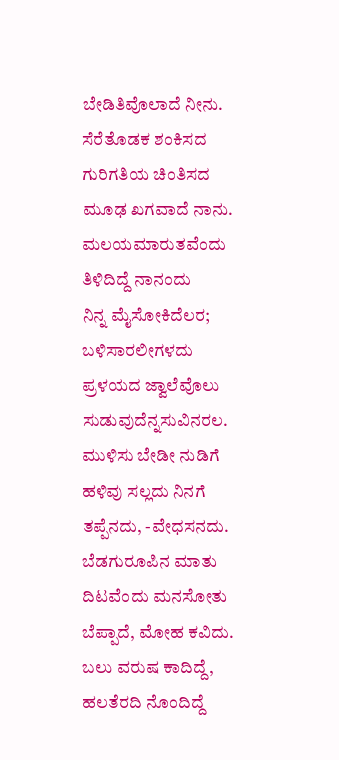ಬೇಡಿತಿವೊಲಾದೆ ನೀನು.
ಸೆರೆತೊಡಕ ಶಂಕಿಸದ
ಗುರಿಗತಿಯ ಚಿಂತಿಸದ
ಮೂಢ ಖಗವಾದೆ ನಾನು.
ಮಲಯಮಾರುತವೆಂದು
ತಿಳಿದಿದ್ದೆ ನಾನಂದು
ನಿನ್ನ ಮೈಸೋಕಿದೆಲರ;
ಬಳಿಸಾರಲೀಗಳದು
ಪ್ರಳಯದ ಜ್ವಾಲೆವೊಲು
ಸುಡುವುದೆನ್ನಸುವಿನರಲ.
ಮುಳಿಸು ಬೇಡೀ ನುಡಿಗೆ
ಹಳಿವು ಸಲ್ಲದು ನಿನಗೆ
ತಪ್ಪೆನದು, -ವೇಧಸನದು.
ಬೆಡಗುರೂಪಿನ ಮಾತು
ದಿಟವೆಂದು ಮನಸೋತು
ಬೆಪ್ಪಾದೆ, ಮೋಹ ಕವಿದು.
ಬಲು ವರುಷ ಕಾದಿದ್ದೆ,
ಹಲತೆರದಿ ನೊಂದಿದ್ದೆ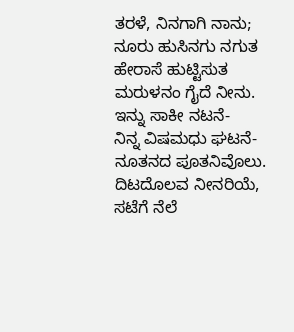ತರಳೆ, ನಿನಗಾಗಿ ನಾನು;
ನೂರು ಹುಸಿನಗು ನಗುತ
ಹೇರಾಸೆ ಹುಟ್ಟಿಸುತ
ಮರುಳನಂ ಗೈದೆ ನೀನು.
ಇನ್ನು ಸಾಕೀ ನಟನೆ-
ನಿನ್ನ ವಿಷಮಧು ಘಟನೆ-
ನೂತನದ ಪೂತನಿವೊಲು.
ದಿಟದೊಲವ ನೀನರಿಯೆ,
ಸಟೆಗೆ ನೆಲೆ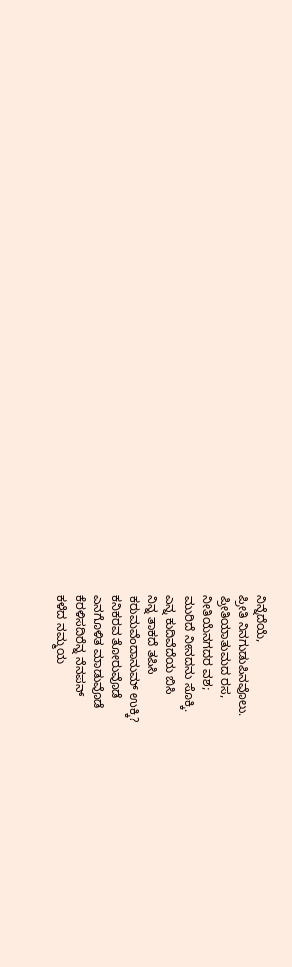ನಿನ್ನೆದೆಯೆ,
ಪ್ರೀತಿ ನಿನಗುಡುಪಿನವೊಲು.
ಪ್ರೀತಿಯಾತುಮದ ರಸ,
ನೀತಿಯೆನಗದರ ವಶ;
ಮುರಿದೆ ನೀನದನು ಸೊಕ್ಕಿ.
ಎನ್ನ ಕುದಿವೆದೆಯ ಬಿಸಿ
ನಿನ್ನ ತಾಕದೆ ತಪಿಸಿ
ಕರುಮವೆಂದಾನುಮ್ ಉಕ್ಕಿ?
ಕನಿಕರವ ತೋರುವೊಡೆ
ಎನಗೊಳಿತ ಮಾಡುವೊಡೆ
ಕೆರಳಿಸದಿರೆನ್ನ ನೆನಪನ್
ಕಳೆದ ನಮ್ಮಯ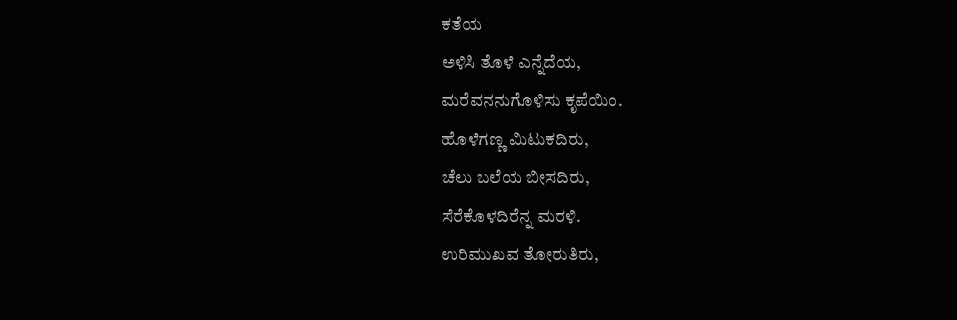ಕತೆಯ
ಅಳಿಸಿ ತೊಳೆ ಎನ್ನೆದೆಯ,
ಮರೆವನನುಗೊಳಿಸು ಕೃಪೆಯಿಂ.
ಹೊಳೆಗಣ್ಣ ಮಿಟುಕದಿರು,
ಚೆಲು ಬಲೆಯ ಬೀಸದಿರು,
ಸೆರೆಕೊಳದಿರೆನ್ನ ಮರಳಿ.
ಉರಿಮುಖವ ತೋರುತಿರು,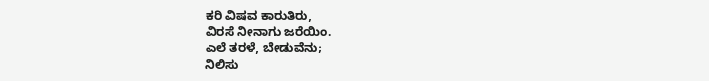ಕರಿ ವಿಷವ ಕಾರುತಿರು,
ವಿರಸೆ ನೀನಾಗು ಜರೆಯಿಂ.
ಎಲೆ ತರಳೆ, ಬೇಡುವೆನು;
ನಿಲಿಸು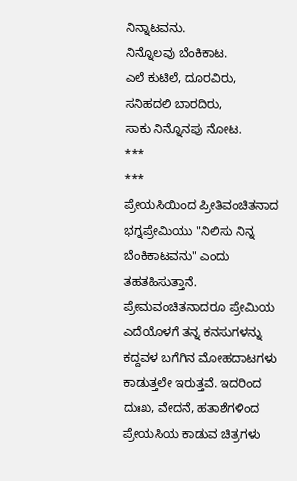ನಿನ್ನಾಟವನು.
ನಿನ್ನೊಲವು ಬೆಂಕಿಕಾಟ.
ಎಲೆ ಕುಟಿಲೆ, ದೂರವಿರು,
ಸನಿಹದಲಿ ಬಾರದಿರು,
ಸಾಕು ನಿನ್ನೊನಪು ನೋಟ.
***
***
ಪ್ರೇಯಸಿಯಿಂದ ಪ್ರೀತಿವಂಚಿತನಾದ ಭಗ್ನಪ್ರೇಮಿಯು "ನಿಲಿಸು ನಿನ್ನ ಬೆಂಕಿಕಾಟವನು" ಎಂದು ತಹತಹಿಸುತ್ತಾನೆ.
ಪ್ರೇಮವಂಚಿತನಾದರೂ ಪ್ರೇಮಿಯ ಎದೆಯೊಳಗೆ ತನ್ನ ಕನಸುಗಳನ್ನು ಕದ್ದವಳ ಬಗೆಗಿನ ಮೋಹದಾಟಗಳು ಕಾಡುತ್ತಲೇ ಇರುತ್ತವೆ. ಇದರಿಂದ ದುಃಖ, ವೇದನೆ, ಹತಾಶೆಗಳಿಂದ ಪ್ರೇಯಸಿಯ ಕಾಡುವ ಚಿತ್ರಗಳು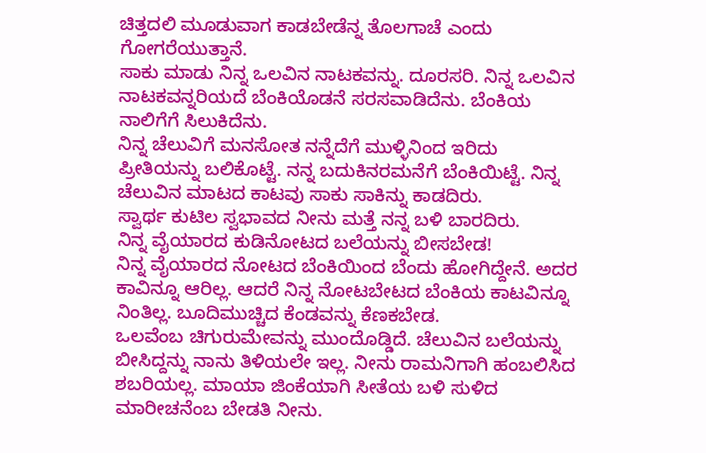ಚಿತ್ತದಲಿ ಮೂಡುವಾಗ ಕಾಡಬೇಡೆನ್ನ ತೊಲಗಾಚೆ ಎಂದು ಗೋಗರೆಯುತ್ತಾನೆ.
ಸಾಕು ಮಾಡು ನಿನ್ನ ಒಲವಿನ ನಾಟಕವನ್ನು. ದೂರಸರಿ. ನಿನ್ನ ಒಲವಿನ ನಾಟಕವನ್ನರಿಯದೆ ಬೆಂಕಿಯೊಡನೆ ಸರಸವಾಡಿದೆನು. ಬೆಂಕಿಯ ನಾಲಿಗೆಗೆ ಸಿಲುಕಿದೆನು.
ನಿನ್ನ ಚೆಲುವಿಗೆ ಮನಸೋತ ನನ್ನೆದೆಗೆ ಮುಳ್ಳಿನಿಂದ ಇರಿದು ಪ್ರೀತಿಯನ್ನು ಬಲಿಕೊಟ್ಟೆ. ನನ್ನ ಬದುಕಿನರಮನೆಗೆ ಬೆಂಕಿಯಿಟ್ಟೆ. ನಿನ್ನ ಚೆಲುವಿನ ಮಾಟದ ಕಾಟವು ಸಾಕು ಸಾಕಿನ್ನು ಕಾಡದಿರು.
ಸ್ವಾರ್ಥ ಕುಟಿಲ ಸ್ವಭಾವದ ನೀನು ಮತ್ತೆ ನನ್ನ ಬಳಿ ಬಾರದಿರು.
ನಿನ್ನ ವೈಯಾರದ ಕುಡಿನೋಟದ ಬಲೆಯನ್ನು ಬೀಸಬೇಡ!
ನಿನ್ನ ವೈಯಾರದ ನೋಟದ ಬೆಂಕಿಯಿಂದ ಬೆಂದು ಹೋಗಿದ್ದೇನೆ. ಅದರ ಕಾವಿನ್ನೂ ಆರಿಲ್ಲ. ಆದರೆ ನಿನ್ನ ನೋಟಬೇಟದ ಬೆಂಕಿಯ ಕಾಟವಿನ್ನೂ ನಿಂತಿಲ್ಲ. ಬೂದಿಮುಚ್ಚಿದ ಕೆಂಡವನ್ನು ಕೆಣಕಬೇಡ.
ಒಲವೆಂಬ ಚಿಗುರುಮೇವನ್ನು ಮುಂದೊಡ್ಡಿದೆ. ಚೆಲುವಿನ ಬಲೆಯನ್ನು ಬೀಸಿದ್ದನ್ನು ನಾನು ತಿಳಿಯಲೇ ಇಲ್ಲ. ನೀನು ರಾಮನಿಗಾಗಿ ಹಂಬಲಿಸಿದ ಶಬರಿಯಲ್ಲ. ಮಾಯಾ ಜಿಂಕೆಯಾಗಿ ಸೀತೆಯ ಬಳಿ ಸುಳಿದ ಮಾರೀಚನೆಂಬ ಬೇಡತಿ ನೀನು.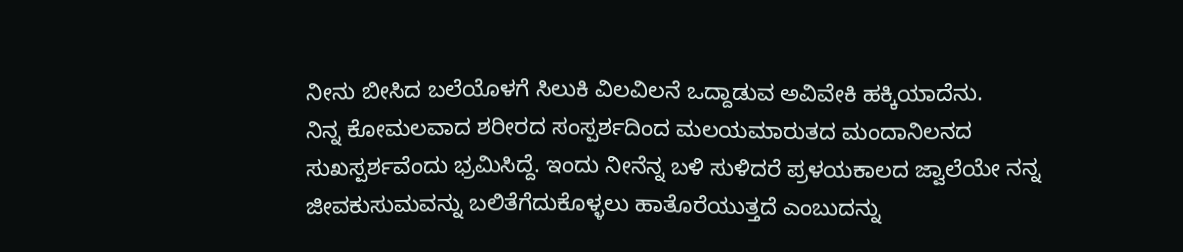ನೀನು ಬೀಸಿದ ಬಲೆಯೊಳಗೆ ಸಿಲುಕಿ ವಿಲವಿಲನೆ ಒದ್ದಾಡುವ ಅವಿವೇಕಿ ಹಕ್ಕಿಯಾದೆನು.
ನಿನ್ನ ಕೋಮಲವಾದ ಶರೀರದ ಸಂಸ್ಪರ್ಶದಿಂದ ಮಲಯಮಾರುತದ ಮಂದಾನಿಲನದ ಸುಖಸ್ಪರ್ಶವೆಂದು ಭ್ರಮಿಸಿದ್ದೆ. ಇಂದು ನೀನೆನ್ನ ಬಳಿ ಸುಳಿದರೆ ಪ್ರಳಯಕಾಲದ ಜ್ವಾಲೆಯೇ ನನ್ನ ಜೀವಕುಸುಮವನ್ನು ಬಲಿತೆಗೆದುಕೊಳ್ಳಲು ಹಾತೊರೆಯುತ್ತದೆ ಎಂಬುದನ್ನು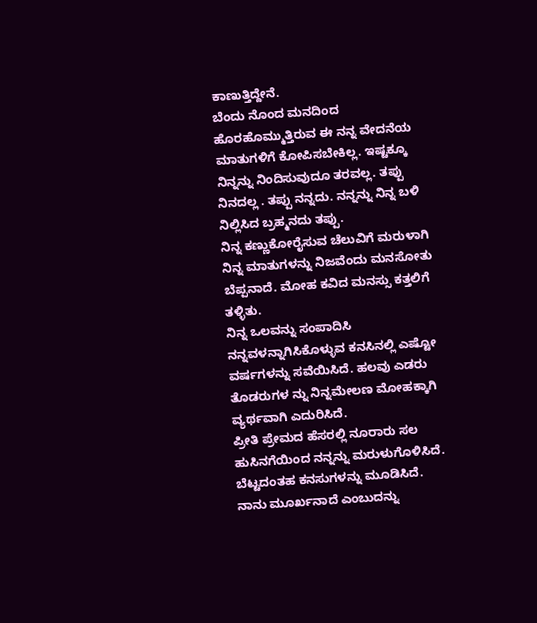ಕಾಣುತ್ತಿದ್ದೇನೆ.
ಬೆಂದು ನೊಂದ ಮನದಿಂದ ಹೊರಹೊಮ್ಮುತ್ತಿರುವ ಈ ನನ್ನ ವೇದನೆಯ ಮಾತುಗಳಿಗೆ ಕೋಪಿಸಬೇಕಿಲ್ಲ. ಇಷ್ಟಕ್ಕೂ ನಿನ್ನನ್ನು ನಿಂದಿಸುವುದೂ ತರವಲ್ಲ. ತಪ್ಪು ನಿನದಲ್ಲ . ತಪ್ಪು ನನ್ನದು. ನನ್ನನ್ನು ನಿನ್ನ ಬಳಿ ನಿಲ್ಲಿಸಿದ ಬ್ರಹ್ಮನದು ತಪ್ಪು.
ನಿನ್ನ ಕಣ್ಣುಕೋರೈಸುವ ಚೆಲುವಿಗೆ ಮರುಳಾಗಿ ನಿನ್ನ ಮಾತುಗಳನ್ನು ನಿಜವೆಂದು ಮನಸೋತು ಬೆಪ್ಪನಾದೆ. ಮೋಹ ಕವಿದ ಮನಸ್ಸು ಕತ್ತಲಿಗೆ ತಳ್ಳಿತು.
ನಿನ್ನ ಒಲವನ್ನು ಸಂಪಾದಿಸಿ ನನ್ನವಳನ್ನಾಗಿಸಿಕೊಳ್ಳುವ ಕನಸಿನಲ್ಲಿ ಎಷ್ಟೋ ವರ್ಷಗಳನ್ನು ಸವೆಯಿಸಿದೆ. ಹಲವು ಎಡರು ತೊಡರುಗಳ ನ್ನು ನಿನ್ನಮೇಲಣ ಮೋಹಕ್ಕಾಗಿ ವ್ಯರ್ಥವಾಗಿ ಎದುರಿಸಿದೆ.
ಪ್ರೀತಿ ಪ್ರೇಮದ ಹೆಸರಲ್ಲಿ ನೂರಾರು ಸಲ ಹುಸಿನಗೆಯಿಂದ ನನ್ನನ್ನು ಮರುಳುಗೊಳಿಸಿದೆ. ಬೆಟ್ಟದಂತಹ ಕನಸುಗಳನ್ನು ಮೂಡಿಸಿದೆ. ನಾನು ಮೂರ್ಖನಾದೆ ಎಂಬುದನ್ನು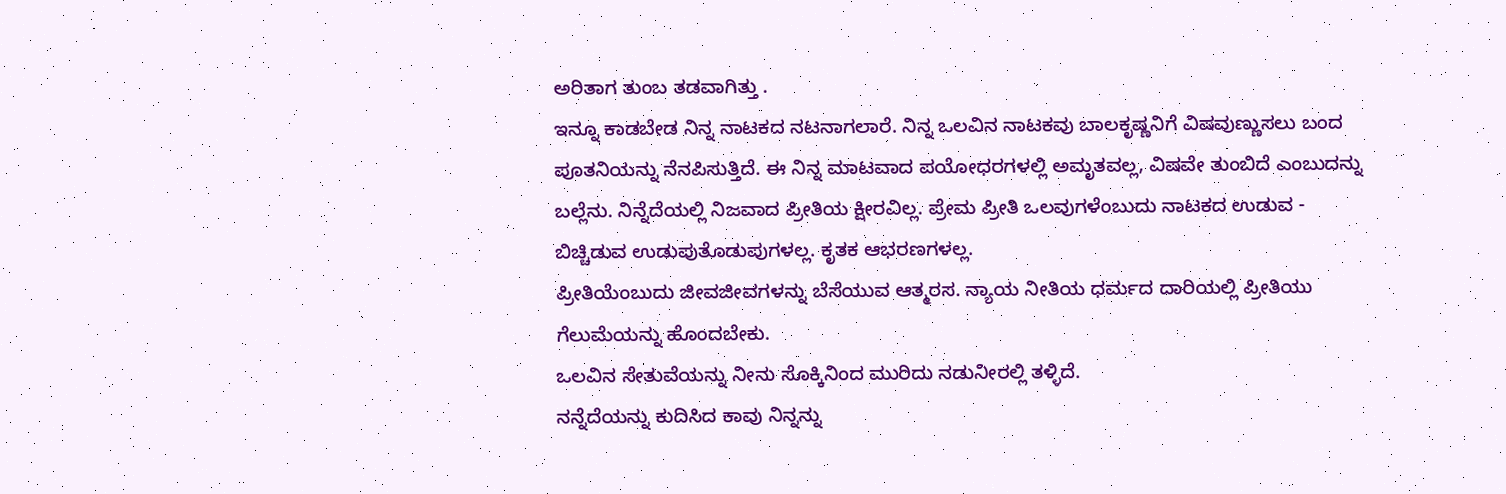ಅರಿತಾಗ ತುಂಬ ತಡವಾಗಿತ್ತು .
ಇನ್ನೂ ಕಾಡಬೇಡ ನಿನ್ನ ನಾಟಕದ ನಟನಾಗಲಾರೆ. ನಿನ್ನ ಒಲವಿನ ನಾಟಕವು ಬಾಲಕೃಷ್ಣನಿಗೆ ವಿಷವುಣ್ಣುಸಲು ಬಂದ ಪೂತನಿಯನ್ನು ನೆನಪಿಸುತ್ತಿದೆ. ಈ ನಿನ್ನ ಮಾಟವಾದ ಪಯೋಧರಗಳಲ್ಲಿ ಅಮೃತವಲ್ಲ, ವಿಷವೇ ತುಂಬಿದೆ ಎಂಬುದನ್ನು ಬಲ್ಲೆನು. ನಿನ್ನೆದೆಯಲ್ಲಿ ನಿಜವಾದ ಪ್ರೀತಿಯ ಕ್ಷೀರವಿಲ್ಲ. ಪ್ರೇಮ ಪ್ರೀತಿ ಒಲವುಗಳೆಂಬುದು ನಾಟಕದ ಉಡುವ - ಬಿಚ್ಚಿಡುವ ಉಡುಪುತೊಡುಪುಗಳಲ್ಲ. ಕೃತಕ ಆಭರಣಗಳಲ್ಲ.
ಪ್ರೀತಿಯೆಂಬುದು ಜೀವಜೀವಗಳನ್ನು ಬೆಸೆಯುವ ಆತ್ಮರಸ. ನ್ಯಾಯ ನೀತಿಯ ಧರ್ಮದ ದಾರಿಯಲ್ಲಿ ಪ್ರೀತಿಯು ಗೆಲುಮೆಯನ್ನು ಹೊಂದಬೇಕು.
ಒಲವಿನ ಸೇತುವೆಯನ್ನು ನೀನು ಸೊಕ್ಕಿನಿಂದ ಮುರಿದು ನಡುನೀರಲ್ಲಿ ತಳ್ಳಿದೆ.
ನನ್ನೆದೆಯನ್ನು ಕುದಿಸಿದ ಕಾವು ನಿನ್ನನ್ನು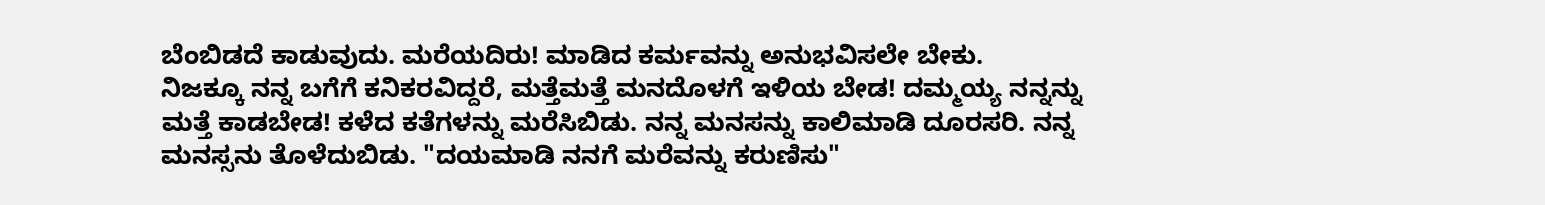ಬೆಂಬಿಡದೆ ಕಾಡುವುದು. ಮರೆಯದಿರು! ಮಾಡಿದ ಕರ್ಮವನ್ನು ಅನುಭವಿಸಲೇ ಬೇಕು.
ನಿಜಕ್ಕೂ ನನ್ನ ಬಗೆಗೆ ಕನಿಕರವಿದ್ದರೆ, ಮತ್ತೆಮತ್ತೆ ಮನದೊಳಗೆ ಇಳಿಯ ಬೇಡ! ದಮ್ಮಯ್ಯ ನನ್ನನ್ನು ಮತ್ತೆ ಕಾಡಬೇಡ! ಕಳೆದ ಕತೆಗಳನ್ನು ಮರೆಸಿಬಿಡು. ನನ್ನ ಮನಸನ್ನು ಕಾಲಿಮಾಡಿ ದೂರಸರಿ. ನನ್ನ ಮನಸ್ಸನು ತೊಳೆದುಬಿಡು. "ದಯಮಾಡಿ ನನಗೆ ಮರೆವನ್ನು ಕರುಣಿಸು"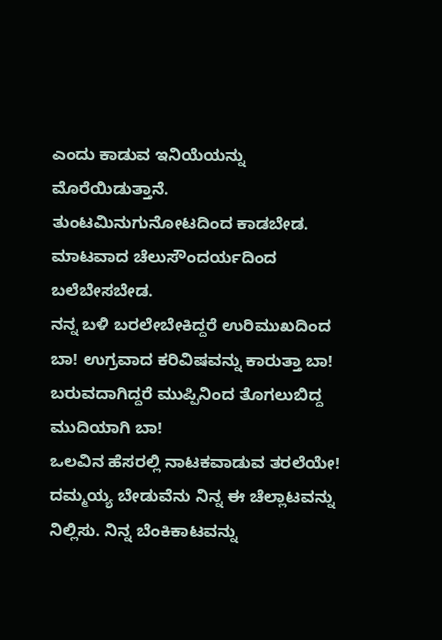ಎಂದು ಕಾಡುವ ಇನಿಯೆಯನ್ನು ಮೊರೆಯಿಡುತ್ತಾನೆ.
ತುಂಟಮಿನುಗುನೋಟದಿಂದ ಕಾಡಬೇಡ. ಮಾಟವಾದ ಚೆಲುಸೌಂದರ್ಯದಿಂದ ಬಲೆಬೇಸಬೇಡ.
ನನ್ನ ಬಳಿ ಬರಲೇಬೇಕಿದ್ದರೆ ಉರಿಮುಖದಿಂದ ಬಾ! ಉಗ್ರವಾದ ಕರಿವಿಷವನ್ನು ಕಾರುತ್ತಾ ಬಾ! ಬರುವದಾಗಿದ್ದರೆ ಮುಪ್ಪಿನಿಂದ ತೊಗಲುಬಿದ್ದ ಮುದಿಯಾಗಿ ಬಾ!
ಒಲವಿನ ಹೆಸರಲ್ಲಿ ನಾಟಕವಾಡುವ ತರಲೆಯೇ! ದಮ್ಮಯ್ಯ ಬೇಡುವೆನು ನಿನ್ನ ಈ ಚೆಲ್ಲಾಟವನ್ನು ನಿಲ್ಲಿಸು. ನಿನ್ನ ಬೆಂಕಿಕಾಟವನ್ನು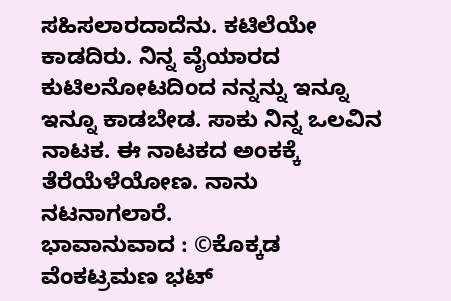ಸಹಿಸಲಾರದಾದೆನು. ಕಟಿಲೆಯೇ ಕಾಡದಿರು. ನಿನ್ನ ವೈಯಾರದ ಕುಟಿಲನೋಟದಿಂದ ನನ್ನನ್ನು ಇನ್ನೂ ಇನ್ನೂ ಕಾಡಬೇಡ. ಸಾಕು ನಿನ್ನ ಒಲವಿನ ನಾಟಕ. ಈ ನಾಟಕದ ಅಂಕಕ್ಕೆ ತೆರೆಯೆಳೆಯೋಣ. ನಾನು ನಟನಾಗಲಾರೆ.
ಭಾವಾನುವಾದ : ©ಕೊಕ್ಕಡ ವೆಂಕಟ್ರಮಣ ಭಟ್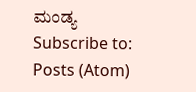ಮಂಡ್ಯ
Subscribe to:
Posts (Atom)